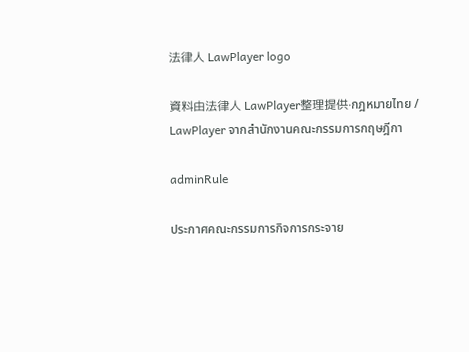法律人 LawPlayer logo

資料由法律人 LawPlayer整理提供·กฎหมายไทย / LawPlayer จากสำนักงานคณะกรรมการกฤษฎีกา

adminRule

ประกาศคณะกรรมการกิจการกระจาย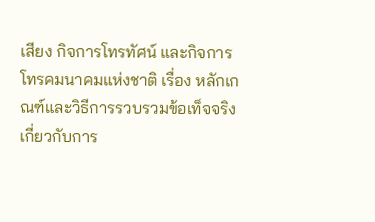เสียง กิจการโทรทัศน์ และกิจการโทรคมนาคมแห่งชาติ เรื่อง หลักเกณฑ์และวิธีการรวบรวมข้อเท็จจริงเกี่ยวกับการ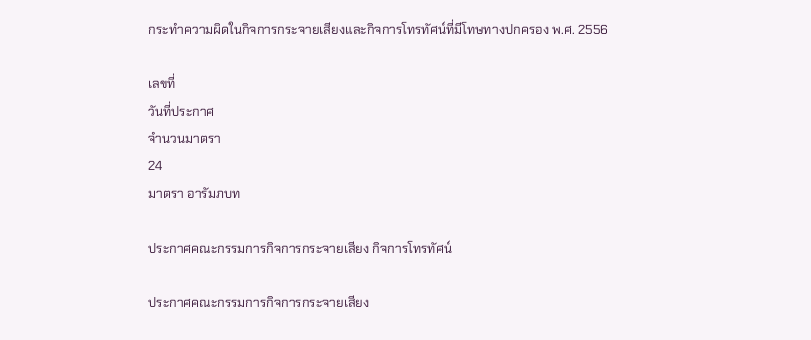กระทำความผิดในกิจการกระจายเสียงและกิจการโทรทัศน์ที่มีโทษทางปกครอง พ.ศ. 2556

เลขที่
วันที่ประกาศ
จำนวนมาตรา
24
มาตรา อารัมภบท

ประกาศคณะกรรมการกิจการกระจายเสียง กิจการโทรทัศน์

ประกาศคณะกรรมการกิจการกระจายเสียง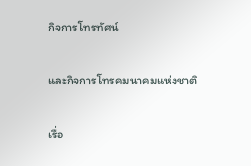กิจการโทรทัศน์

และกิจการโทรคมนาคมแห่งชาติ

เรื่อ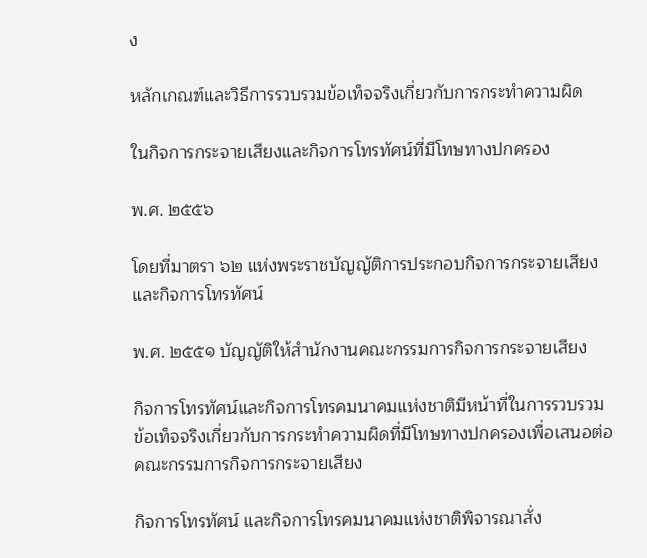ง

หลักเกณฑ์และวิธีการรวบรวมข้อเท็จจริงเกี่ยวกับการกระทำความผิด

ในกิจการกระจายเสียงและกิจการโทรทัศน์ที่มีโทษทางปกครอง

พ.ศ. ๒๕๕๖

โดยที่มาตรา ๖๒ แห่งพระราชบัญญัติการประกอบกิจการกระจายเสียงและกิจการโทรทัศน์

พ.ศ. ๒๕๕๑ บัญญัติให้สำนักงานคณะกรรมการกิจการกระจายเสียง

กิจการโทรทัศน์และกิจการโทรคมนาคมแห่งชาติมีหน้าที่ในการรวบรวมข้อเท็จจริงเกี่ยวกับการกระทำความผิดที่มีโทษทางปกครองเพื่อเสนอต่อคณะกรรมการกิจการกระจายเสียง

กิจการโทรทัศน์ และกิจการโทรคมนาคมแห่งชาติพิจารณาสั่ง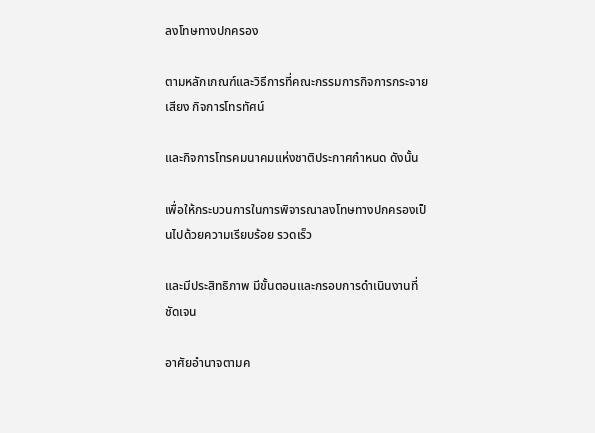ลงโทษทางปกครอง

ตามหลักเกณฑ์และวิธีการที่คณะกรรมการกิจการกระจายเสียง กิจการโทรทัศน์

และกิจการโทรคมนาคมแห่งชาติประกาศกำหนด ดังนั้น

เพื่อให้กระบวนการในการพิจารณาลงโทษทางปกครองเป็นไปด้วยความเรียบร้อย รวดเร็ว

และมีประสิทธิภาพ มีขั้นตอนและกรอบการดำเนินงานที่ชัดเจน

อาศัยอำนาจตามค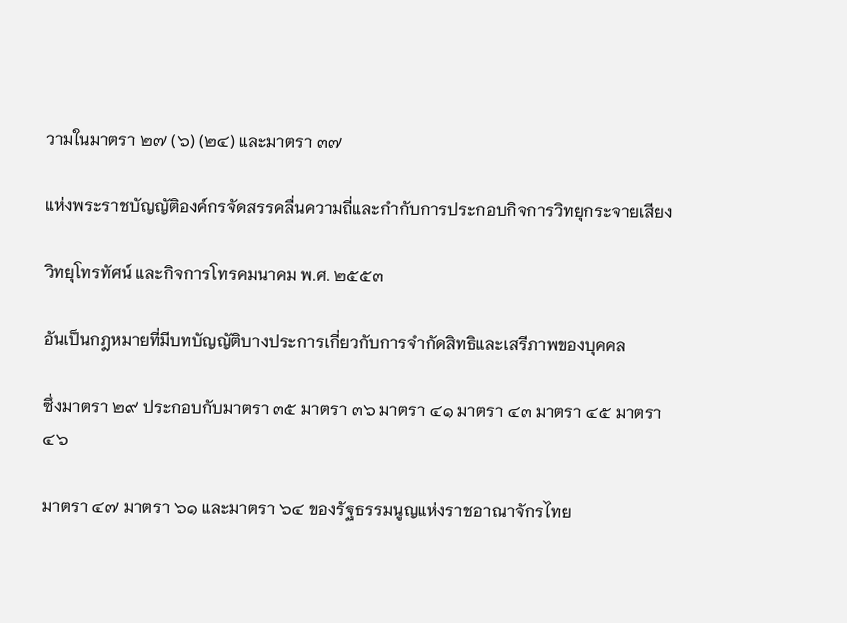วามในมาตรา ๒๗ (๖) (๒๔) และมาตรา ๓๗

แห่งพระราชบัญญัติองค์กรจัดสรรคลื่นความถี่และกำกับการประกอบกิจการวิทยุกระจายเสียง

วิทยุโทรทัศน์ และกิจการโทรคมนาคม พ.ศ. ๒๕๕๓

อันเป็นกฎหมายที่มีบทบัญญัติบางประการเกี่ยวกับการจำกัดสิทธิและเสรีภาพของบุคคล

ซึ่งมาตรา ๒๙ ประกอบกับมาตรา ๓๕ มาตรา ๓๖ มาตรา ๔๑ มาตรา ๔๓ มาตรา ๔๕ มาตรา ๔๖

มาตรา ๔๗ มาตรา ๖๑ และมาตรา ๖๔ ของรัฐธรรมนูญแห่งราชอาณาจักรไทย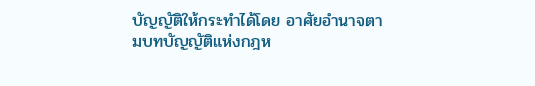บัญญัติให้กระทำได้โดย อาศัยอำนาจตามบทบัญญัติแห่งกฎห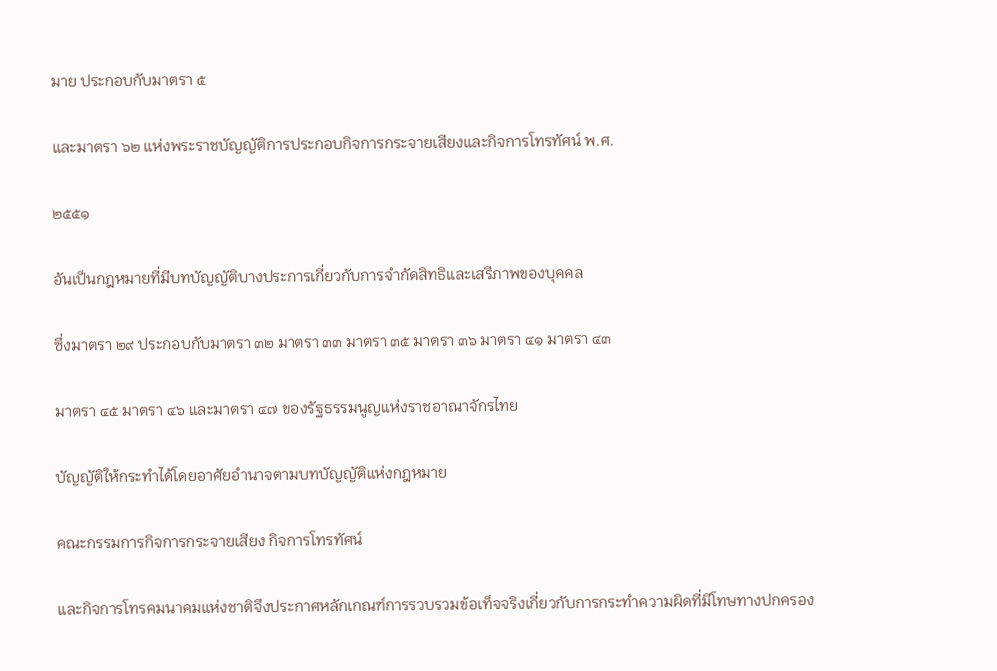มาย ประกอบกับมาตรา ๕

และมาตรา ๖๒ แห่งพระราชบัญญัติการประกอบกิจการกระจายเสียงและกิจการโทรทัศน์ พ.ศ.

๒๕๕๑

อันเป็นกฎหมายที่มีบทบัญญัติบางประการเกี่ยวกับการจำกัดสิทธิและเสรีภาพของบุคคล

ซึ่งมาตรา ๒๙ ประกอบกับมาตรา ๓๒ มาตรา ๓๓ มาตรา ๓๕ มาตรา ๓๖ มาตรา ๔๑ มาตรา ๔๓

มาตรา ๔๕ มาตรา ๔๖ และมาตรา ๔๗ ของรัฐธรรมนูญแห่งราชอาณาจักรไทย

บัญญัติให้กระทำได้โดยอาศัยอำนาจตามบทบัญญัติแห่งกฎหมาย

คณะกรรมการกิจการกระจายเสียง กิจการโทรทัศน์

และกิจการโทรคมนาคมแห่งชาติจึงประกาศหลักเกณฑ์การรวบรวมข้อเท็จจริงเกี่ยวกับการกระทำความผิดที่มีโทษทางปกครอง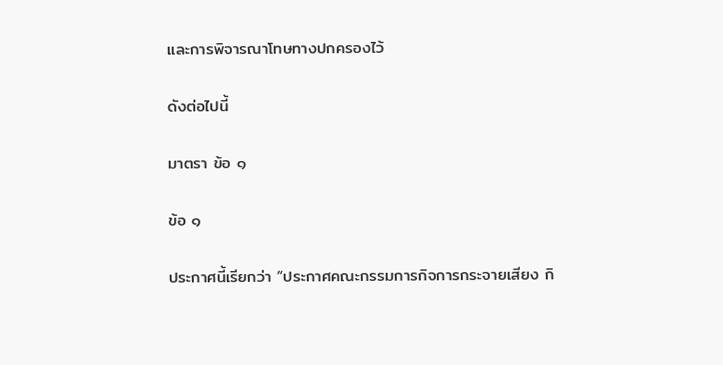และการพิจารณาโทษทางปกครองไว้

ดังต่อไปนี้

มาตรา ข้อ ๑

ข้อ ๑

ประกาศนี้เรียกว่า “ประกาศคณะกรรมการกิจการกระจายเสียง กิ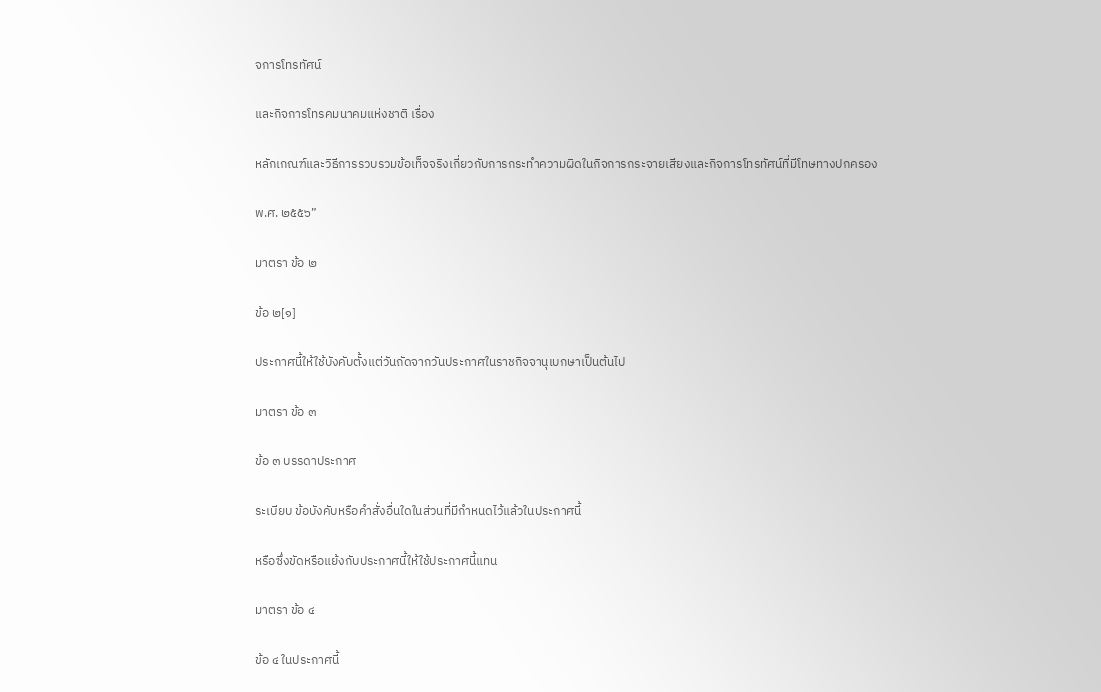จการโทรทัศน์

และกิจการโทรคมนาคมแห่งชาติ เรื่อง

หลักเกณฑ์และวิธีการรวบรวมข้อเท็จจริงเกี่ยวกับการกระทำความผิดในกิจการกระจายเสียงและกิจการโทรทัศน์ที่มีโทษทางปกครอง

พ.ศ. ๒๕๕๖”

มาตรา ข้อ ๒

ข้อ ๒[๑]

ประกาศนี้ให้ใช้บังคับตั้งแต่วันถัดจากวันประกาศในราชกิจจานุเบกษาเป็นต้นไป

มาตรา ข้อ ๓

ข้อ ๓ บรรดาประกาศ

ระเบียบ ข้อบังคับหรือคำสั่งอื่นใดในส่วนที่มีกำหนดไว้แล้วในประกาศนี้

หรือซึ่งขัดหรือแย้งกับประกาศนี้ให้ใช้ประกาศนี้แทน

มาตรา ข้อ ๔

ข้อ ๔ ในประกาศนี้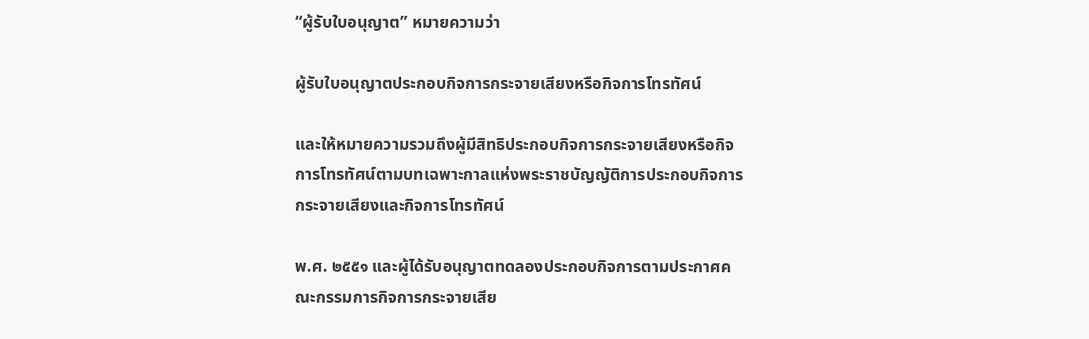“ผู้รับใบอนุญาต” หมายความว่า

ผู้รับใบอนุญาตประกอบกิจการกระจายเสียงหรือกิจการโทรทัศน์

และให้หมายความรวมถึงผู้มีสิทธิประกอบกิจการกระจายเสียงหรือกิจการโทรทัศน์ตามบทเฉพาะกาลแห่งพระราชบัญญัติการประกอบกิจการกระจายเสียงและกิจการโทรทัศน์

พ.ศ. ๒๕๕๑ และผู้ได้รับอนุญาตทดลองประกอบกิจการตามประกาศคณะกรรมการกิจการกระจายเสีย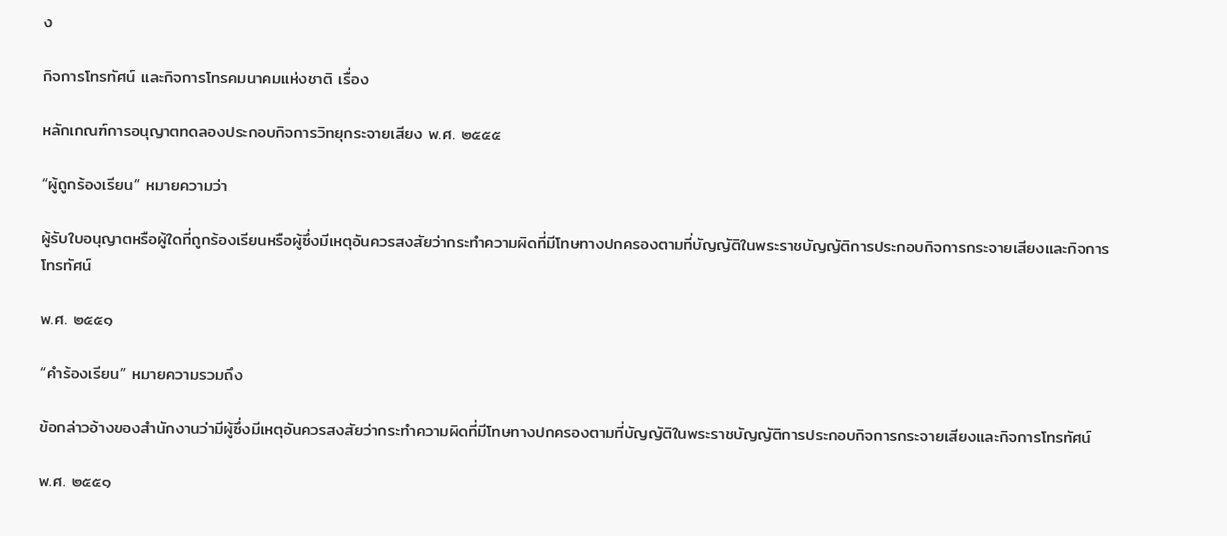ง

กิจการโทรทัศน์ และกิจการโทรคมนาคมแห่งชาติ เรื่อง

หลักเกณฑ์การอนุญาตทดลองประกอบกิจการวิทยุกระจายเสียง พ.ศ. ๒๕๕๕

“ผู้ถูกร้องเรียน” หมายความว่า

ผู้รับใบอนุญาตหรือผู้ใดที่ถูกร้องเรียนหรือผู้ซึ่งมีเหตุอันควรสงสัยว่ากระทำความผิดที่มีโทษทางปกครองตามที่บัญญัติในพระราชบัญญัติการประกอบกิจการกระจายเสียงและกิจการโทรทัศน์

พ.ศ. ๒๕๕๑

“คำร้องเรียน” หมายความรวมถึง

ข้อกล่าวอ้างของสำนักงานว่ามีผู้ซึ่งมีเหตุอันควรสงสัยว่ากระทำความผิดที่มีโทษทางปกครองตามที่บัญญัติในพระราชบัญญัติการประกอบกิจการกระจายเสียงและกิจการโทรทัศน์

พ.ศ. ๒๕๕๑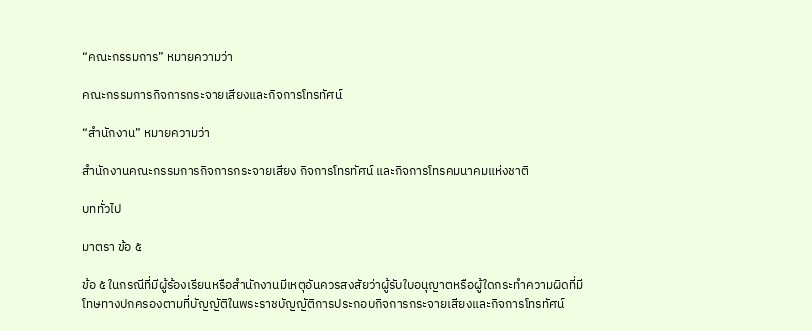“คณะกรรมการ” หมายความว่า

คณะกรรมการกิจการกระจายเสียงและกิจการโทรทัศน์

“สำนักงาน” หมายความว่า

สำนักงานคณะกรรมการกิจการกระจายเสียง กิจการโทรทัศน์ และกิจการโทรคมนาคมแห่งชาติ

บททั่วไป

มาตรา ข้อ ๕

ข้อ ๕ ในกรณีที่มีผู้ร้องเรียนหรือสำนักงานมีเหตุอันควรสงสัยว่าผู้รับใบอนุญาตหรือผู้ใดกระทำความผิดที่มีโทษทางปกครองตามที่บัญญัติในพระราชบัญญัติการประกอบกิจการกระจายเสียงและกิจการโทรทัศน์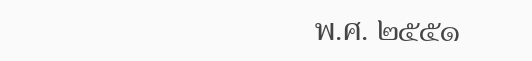พ.ศ. ๒๕๕๑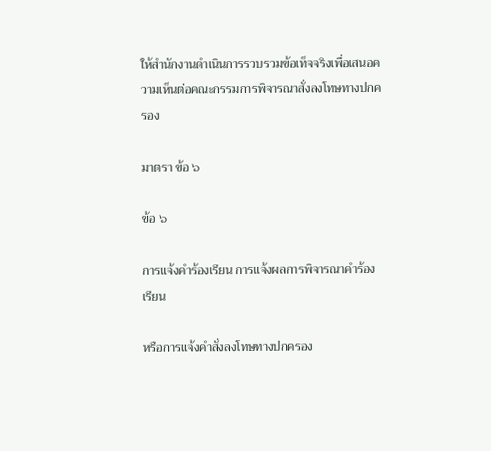ให้สำนักงานดำเนินการรวบรวมข้อเท็จจริงเพื่อเสนอความเห็นต่อคณะกรรมการพิจารณาสั่งลงโทษทางปกครอง

มาตรา ข้อ ๖

ข้อ ๖

การแจ้งคำร้องเรียน การแจ้งผลการพิจารณาคำร้องเรียน

หรือการแจ้งคำสั่งลงโทษทางปกครอง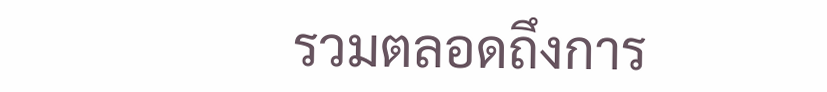รวมตลอดถึงการ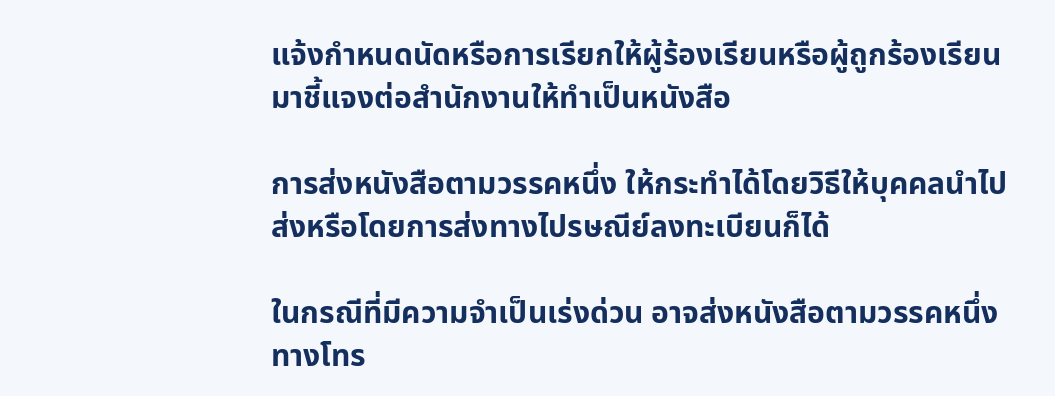แจ้งกำหนดนัดหรือการเรียกให้ผู้ร้องเรียนหรือผู้ถูกร้องเรียนมาชี้แจงต่อสำนักงานให้ทำเป็นหนังสือ

การส่งหนังสือตามวรรคหนึ่ง ให้กระทำได้โดยวิธีให้บุคคลนำไปส่งหรือโดยการส่งทางไปรษณีย์ลงทะเบียนก็ได้

ในกรณีที่มีความจำเป็นเร่งด่วน อาจส่งหนังสือตามวรรคหนึ่งทางโทร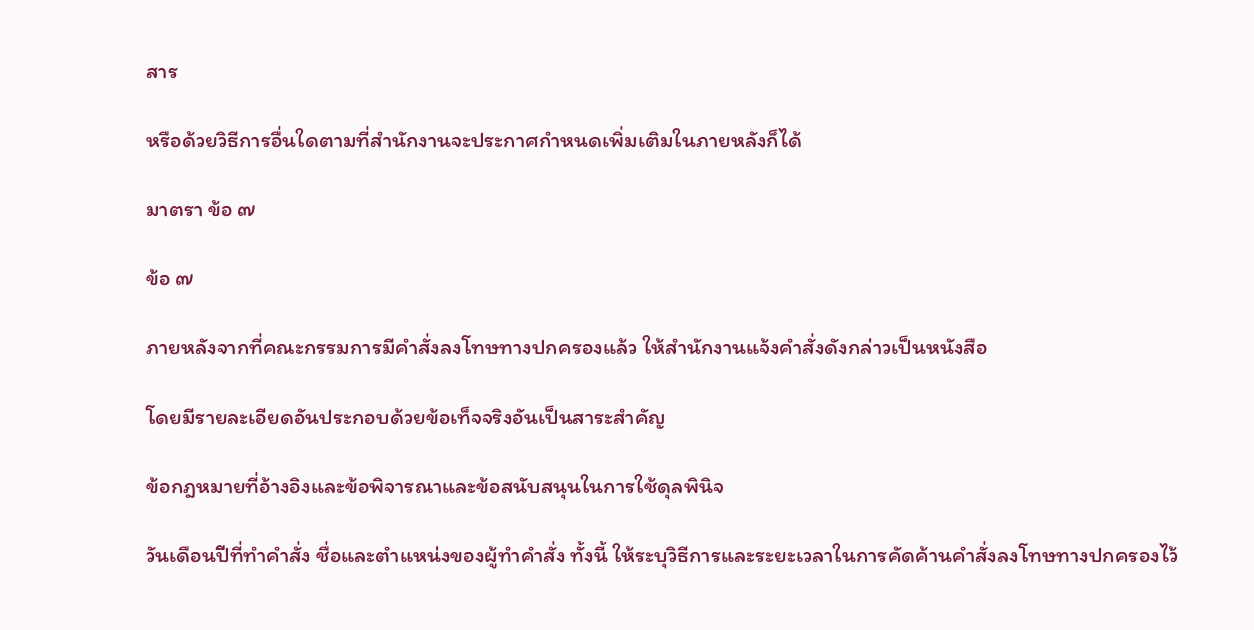สาร

หรือด้วยวิธีการอื่นใดตามที่สำนักงานจะประกาศกำหนดเพิ่มเติมในภายหลังก็ได้

มาตรา ข้อ ๗

ข้อ ๗

ภายหลังจากที่คณะกรรมการมีคำสั่งลงโทษทางปกครองแล้ว ให้สำนักงานแจ้งคำสั่งดังกล่าวเป็นหนังสือ

โดยมีรายละเอียดอันประกอบด้วยข้อเท็จจริงอันเป็นสาระสำคัญ

ข้อกฎหมายที่อ้างอิงและข้อพิจารณาและข้อสนับสนุนในการใช้ดุลพินิจ

วันเดือนปีที่ทำคำสั่ง ชื่อและตำแหน่งของผู้ทำคำสั่ง ทั้งนี้ ให้ระบุวิธีการและระยะเวลาในการคัดค้านคำสั่งลงโทษทางปกครองไว้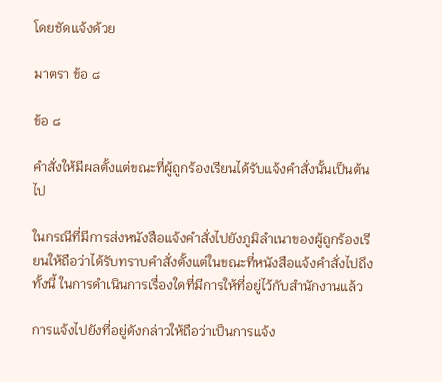โดยชัดแจ้งด้วย

มาตรา ข้อ ๘

ข้อ ๘

คำสั่งให้มีผลตั้งแต่ขณะที่ผู้ถูกร้องเรียนได้รับแจ้งคำสั่งนั้นเป็นต้นไป

ในกรณีที่มีการส่งหนังสือแจ้งคำสั่งไปยังภูมิลำเนาของผู้ถูกร้องเรียนให้ถือว่าได้รับทราบคำสั่งตั้งแต่ในขณะที่หนังสือแจ้งคำสั่งไปถึง ทั้งนี้ ในการดำเนินการเรื่องใดที่มีการให้ที่อยู่ไว้กับสำนักงานแล้ว

การแจ้งไปยังที่อยู่ดังกล่าวให้ถือว่าเป็นการแจ้ง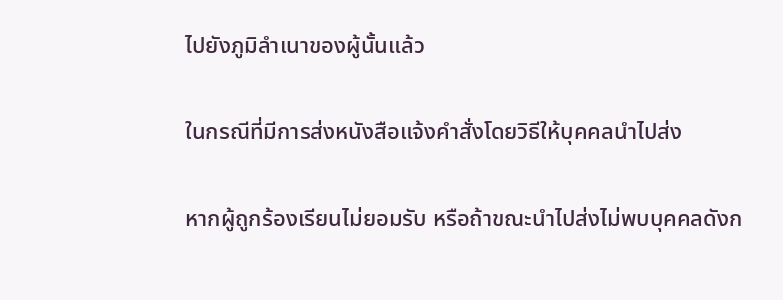ไปยังภูมิลำเนาของผู้นั้นแล้ว

ในกรณีที่มีการส่งหนังสือแจ้งคำสั่งโดยวิธีให้บุคคลนำไปส่ง

หากผู้ถูกร้องเรียนไม่ยอมรับ หรือถ้าขณะนำไปส่งไม่พบบุคคลดังก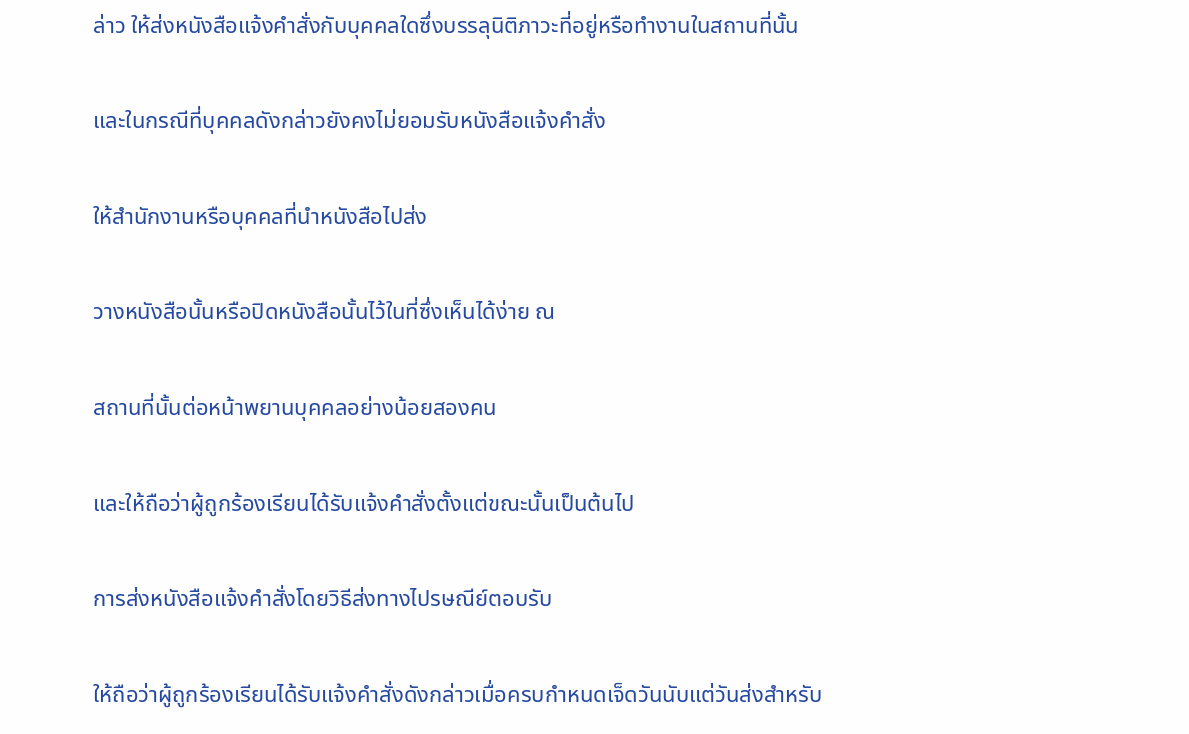ล่าว ให้ส่งหนังสือแจ้งคำสั่งกับบุคคลใดซึ่งบรรลุนิติภาวะที่อยู่หรือทำงานในสถานที่นั้น

และในกรณีที่บุคคลดังกล่าวยังคงไม่ยอมรับหนังสือแจ้งคำสั่ง

ให้สำนักงานหรือบุคคลที่นำหนังสือไปส่ง

วางหนังสือนั้นหรือปิดหนังสือนั้นไว้ในที่ซึ่งเห็นได้ง่าย ณ

สถานที่นั้นต่อหน้าพยานบุคคลอย่างน้อยสองคน

และให้ถือว่าผู้ถูกร้องเรียนได้รับแจ้งคำสั่งตั้งแต่ขณะนั้นเป็นต้นไป

การส่งหนังสือแจ้งคำสั่งโดยวิธีส่งทางไปรษณีย์ตอบรับ

ให้ถือว่าผู้ถูกร้องเรียนได้รับแจ้งคำสั่งดังกล่าวเมื่อครบกำหนดเจ็ดวันนับแต่วันส่งสำหรับ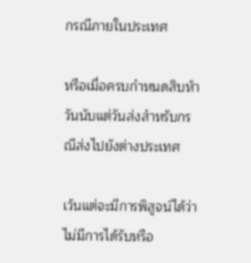กรณีภายในประเทศ

หรือเมื่อครบกำหนดสิบห้าวันนับแต่วันส่งสำหรับกรณีส่งไปยังต่างประเทศ

เว้นแต่จะมีการพิสูจน์ได้ว่าไม่มีการได้รับหรือ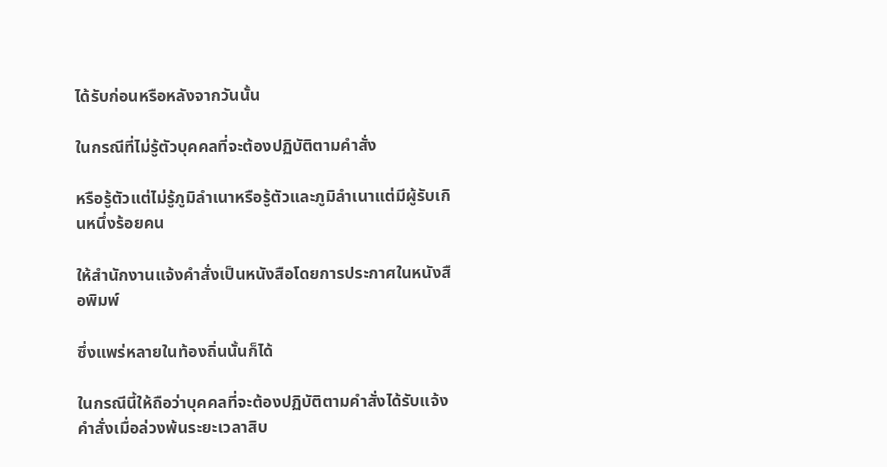ได้รับก่อนหรือหลังจากวันนั้น

ในกรณีที่ไม่รู้ตัวบุคคลที่จะต้องปฏิบัติตามคำสั่ง

หรือรู้ตัวแต่ไม่รู้ภูมิลำเนาหรือรู้ตัวและภูมิลำเนาแต่มีผู้รับเกินหนึ่งร้อยคน

ให้สำนักงานแจ้งคำสั่งเป็นหนังสือโดยการประกาศในหนังสือพิมพ์

ซึ่งแพร่หลายในท้องถิ่นนั้นก็ได้

ในกรณีนี้ให้ถือว่าบุคคลที่จะต้องปฏิบัติตามคำสั่งได้รับแจ้งคำสั่งเมื่อล่วงพ้นระยะเวลาสิบ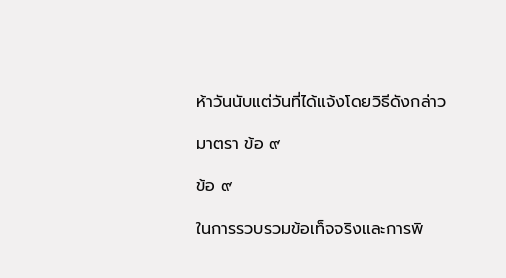ห้าวันนับแต่วันที่ได้แจ้งโดยวิธีดังกล่าว

มาตรา ข้อ ๙

ข้อ ๙

ในการรวบรวมข้อเท็จจริงและการพิ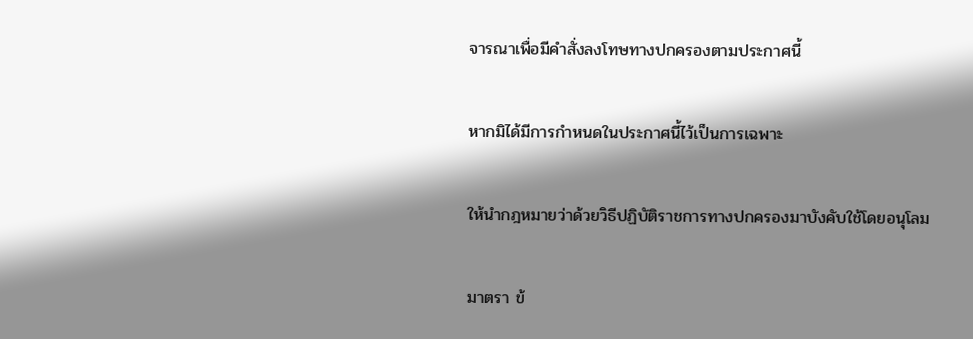จารณาเพื่อมีคำสั่งลงโทษทางปกครองตามประกาศนี้

หากมิได้มีการกำหนดในประกาศนี้ไว้เป็นการเฉพาะ

ให้นำกฎหมายว่าด้วยวิธีปฏิบัติราชการทางปกครองมาบังคับใช้โดยอนุโลม

มาตรา ข้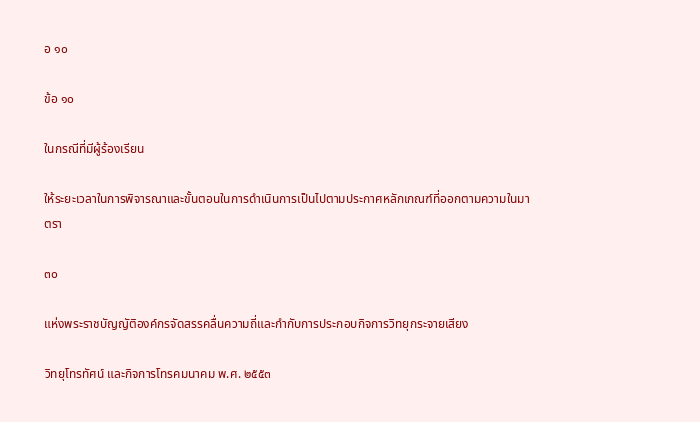อ ๑๐

ข้อ ๑๐

ในกรณีที่มีผู้ร้องเรียน

ให้ระยะเวลาในการพิจารณาและขั้นตอนในการดำเนินการเป็นไปตามประกาศหลักเกณฑ์ที่ออกตามความในมาตรา

๓๐

แห่งพระราชบัญญัติองค์กรจัดสรรคลื่นความถี่และกำกับการประกอบกิจการวิทยุกระจายเสียง

วิทยุโทรทัศน์ และกิจการโทรคมนาคม พ.ศ. ๒๕๕๓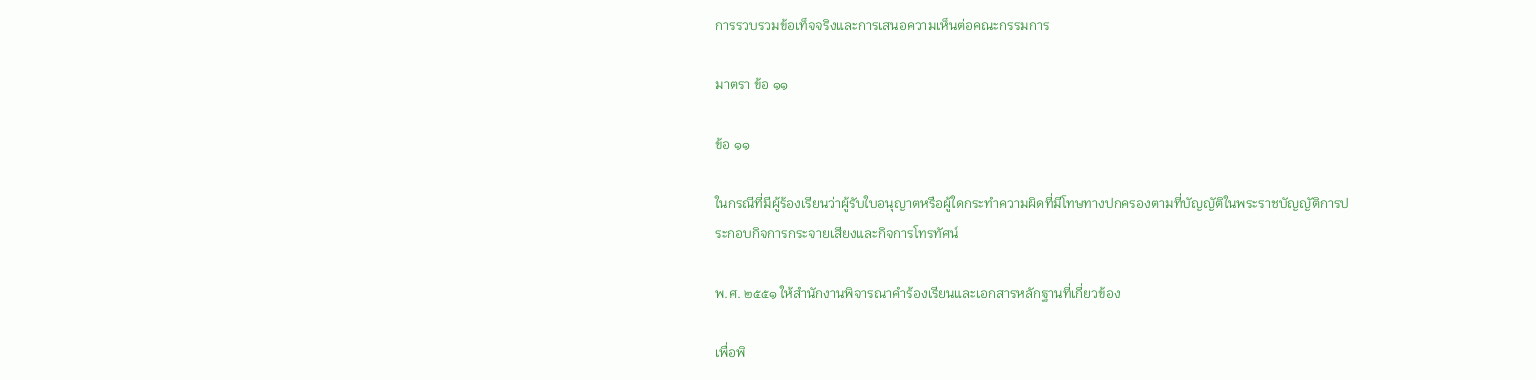การรวบรวมข้อเท็จจริงและการเสนอความเห็นต่อคณะกรรมการ

มาตรา ข้อ ๑๑

ข้อ ๑๑

ในกรณีที่มีผู้ร้องเรียนว่าผู้รับใบอนุญาตหรือผู้ใดกระทำความผิดที่มีโทษทางปกครองตามที่บัญญัติในพระราชบัญญัติการประกอบกิจการกระจายเสียงและกิจการโทรทัศน์

พ.ศ. ๒๕๕๑ ให้สำนักงานพิจารณาคำร้องเรียนและเอกสารหลักฐานที่เกี่ยวข้อง

เพื่อพิ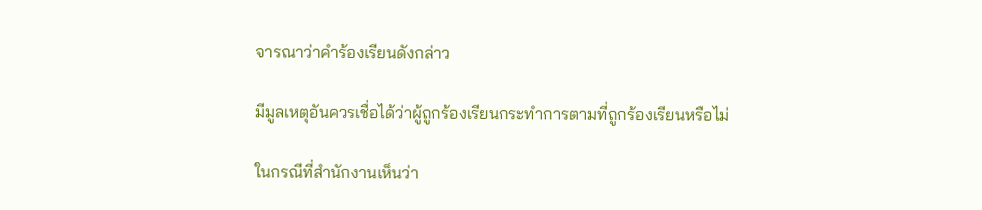จารณาว่าคำร้องเรียนดังกล่าว

มีมูลเหตุอันควรเชื่อได้ว่าผู้ถูกร้องเรียนกระทำการตามที่ถูกร้องเรียนหรือไม่

ในกรณีที่สำนักงานเห็นว่า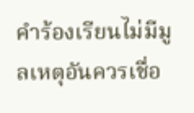คำร้องเรียนไม่มีมูลเหตุอันควรเชื่อ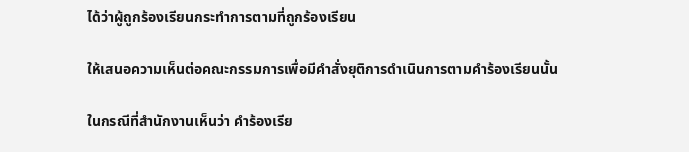ได้ว่าผู้ถูกร้องเรียนกระทำการตามที่ถูกร้องเรียน

ให้เสนอความเห็นต่อคณะกรรมการเพื่อมีคำสั่งยุติการดำเนินการตามคำร้องเรียนนั้น

ในกรณีที่สำนักงานเห็นว่า คำร้องเรีย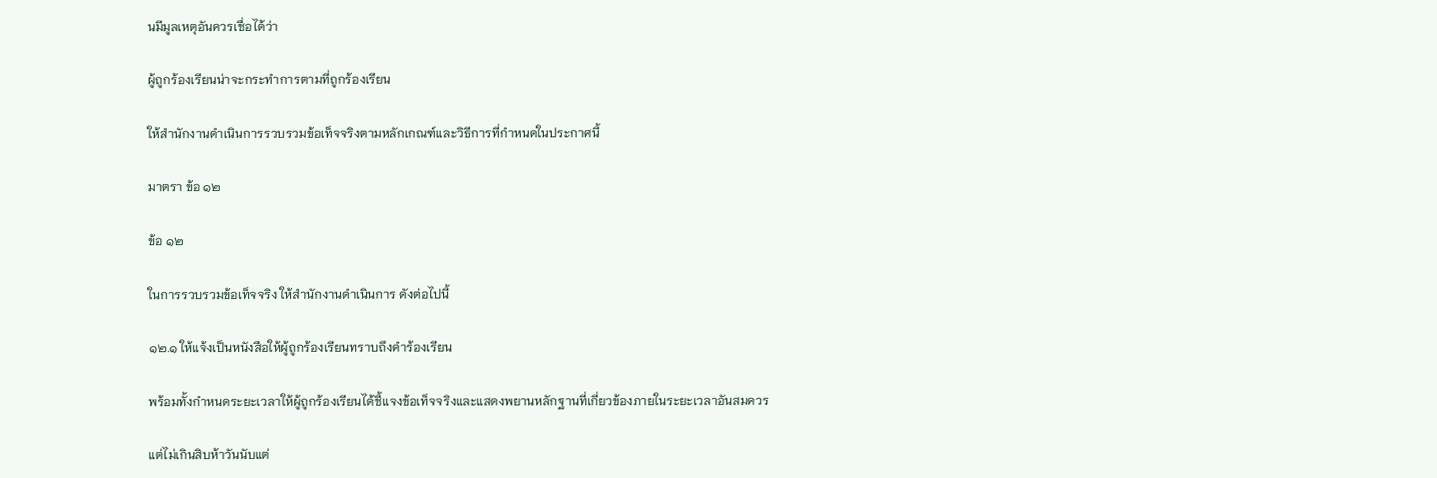นมีมูลเหตุอันควรเชื่อได้ว่า

ผู้ถูกร้องเรียนน่าจะกระทำการตามที่ถูกร้องเรียน

ให้สำนักงานดำเนินการรวบรวมข้อเท็จจริงตามหลักเกณฑ์และวิธีการที่กำหนดในประกาศนี้

มาตรา ข้อ ๑๒

ข้อ ๑๒

ในการรวบรวมข้อเท็จจริง ให้สำนักงานดำเนินการ ดังต่อไปนี้

๑๒.๑ ให้แจ้งเป็นหนังสือให้ผู้ถูกร้องเรียนทราบถึงคำร้องเรียน

พร้อมทั้งกำหนดระยะเวลาให้ผู้ถูกร้องเรียนได้ชี้แจงข้อเท็จจริงและแสดงพยานหลักฐานที่เกี่ยวข้องภายในระยะเวลาอันสมควร

แต่ไม่เกินสิบห้าวันนับแต่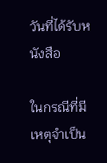วันที่ได้รับหนังสือ

ในกรณีที่มีเหตุจำเป็น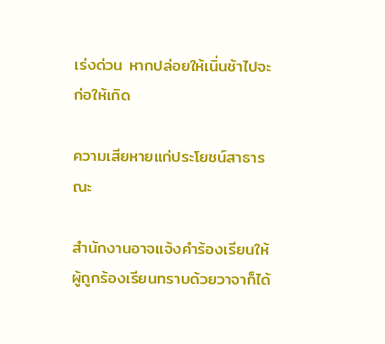เร่งด่วน หากปล่อยให้เนิ่นช้าไปจะก่อให้เกิด

ความเสียหายแก่ประโยชน์สาธารณะ

สำนักงานอาจแจ้งคำร้องเรียนให้ผู้ถูกร้องเรียนทราบด้วยวาจาก็ได้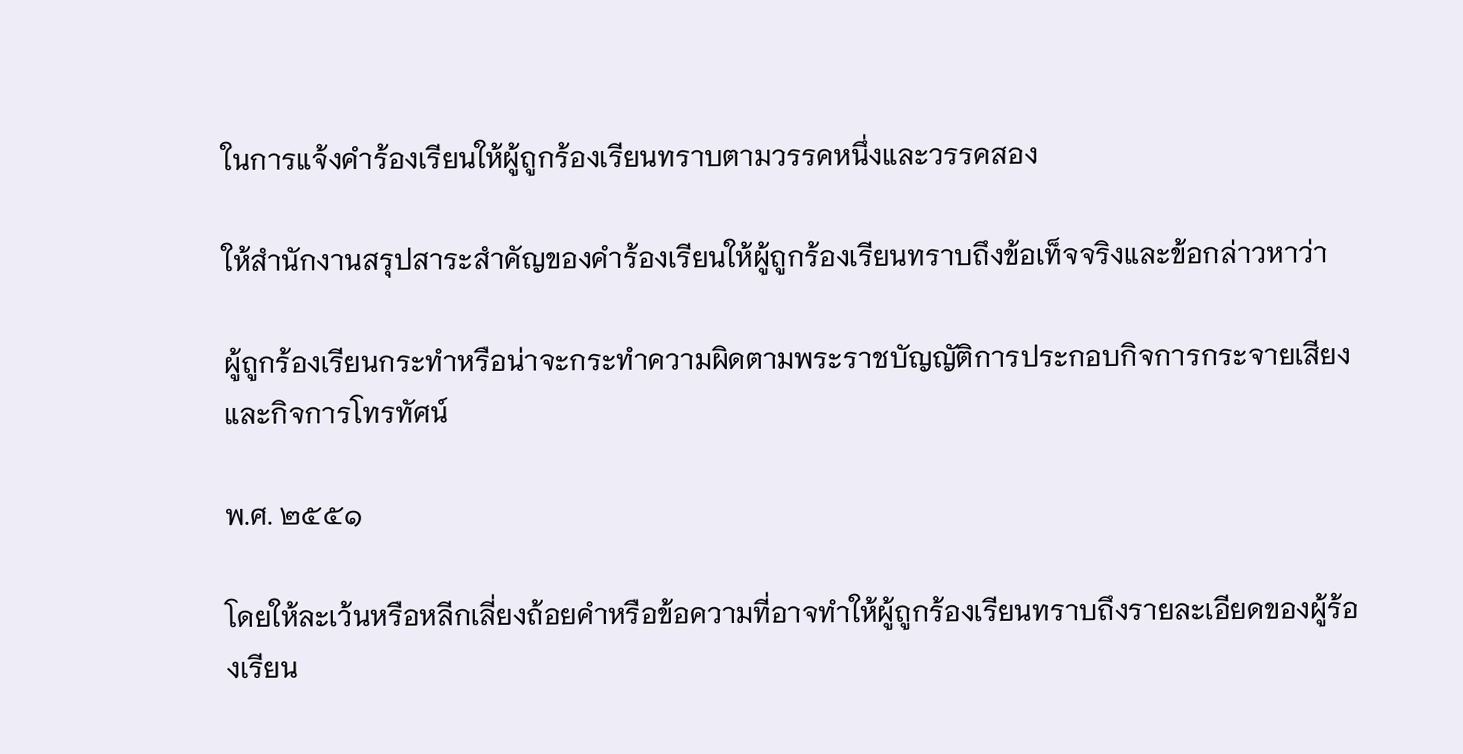ในการแจ้งคำร้องเรียนให้ผู้ถูกร้องเรียนทราบตามวรรคหนึ่งและวรรคสอง

ให้สำนักงานสรุปสาระสำคัญของคำร้องเรียนให้ผู้ถูกร้องเรียนทราบถึงข้อเท็จจริงและข้อกล่าวหาว่า

ผู้ถูกร้องเรียนกระทำหรือน่าจะกระทำความผิดตามพระราชบัญญัติการประกอบกิจการกระจายเสียงและกิจการโทรทัศน์

พ.ศ. ๒๕๕๑

โดยให้ละเว้นหรือหลีกเลี่ยงถ้อยคำหรือข้อความที่อาจทำให้ผู้ถูกร้องเรียนทราบถึงรายละเอียดของผู้ร้องเรียน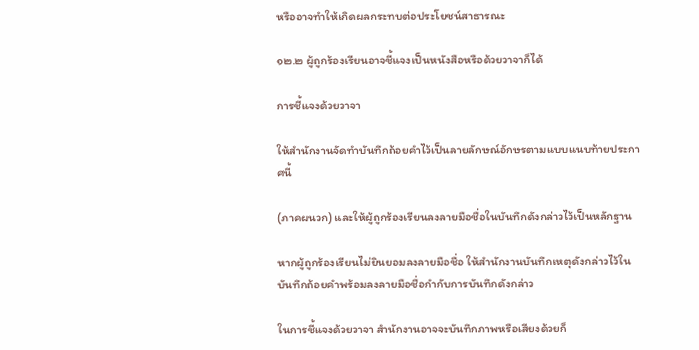หรืออาจทำให้เกิดผลกระทบต่อประโยชน์สาธารณะ

๑๒.๒ ผู้ถูกร้องเรียนอาจชี้แจงเป็นหนังสือหรือด้วยวาจาก็ได้

การชี้แจงด้วยวาจา

ให้สำนักงานจัดทำบันทึกถ้อยคำไว้เป็นลายลักษณ์อักษรตามแบบแนบท้ายประกาศนี้

(ภาคผนวก) และให้ผู้ถูกร้องเรียนลงลายมือชื่อในบันทึกดังกล่าวไว้เป็นหลักฐาน

หากผู้ถูกร้องเรียนไม่ยินยอมลงลายมือชื่อ ให้สำนักงานบันทึกเหตุดังกล่าวไว้ในบันทึกถ้อยคำพร้อมลงลายมือชื่อกำกับการบันทึกดังกล่าว

ในการชี้แจงด้วยวาจา สำนักงานอาจจะบันทึกภาพหรือเสียงด้วยก็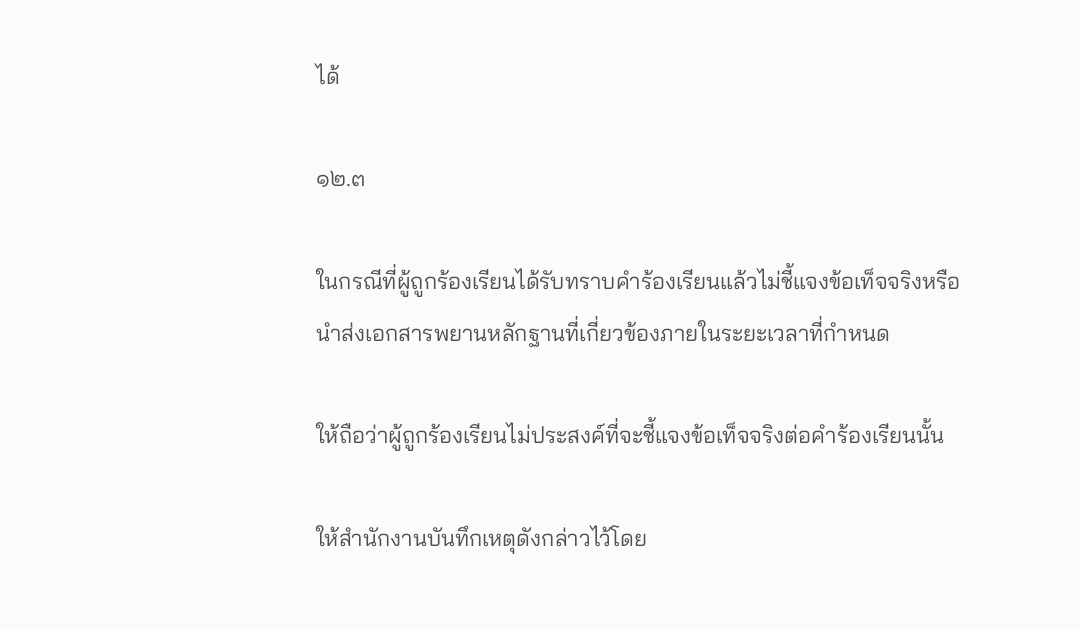ได้

๑๒.๓

ในกรณีที่ผู้ถูกร้องเรียนได้รับทราบคำร้องเรียนแล้วไม่ชี้แจงข้อเท็จจริงหรือนำส่งเอกสารพยานหลักฐานที่เกี่ยวข้องภายในระยะเวลาที่กำหนด

ให้ถือว่าผู้ถูกร้องเรียนไม่ประสงค์ที่จะชี้แจงข้อเท็จจริงต่อคำร้องเรียนนั้น

ให้สำนักงานบันทึกเหตุดังกล่าวไว้โดย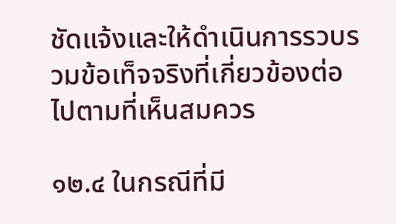ชัดแจ้งและให้ดำเนินการรวบรวมข้อเท็จจริงที่เกี่ยวข้องต่อไปตามที่เห็นสมควร

๑๒.๔ ในกรณีที่มี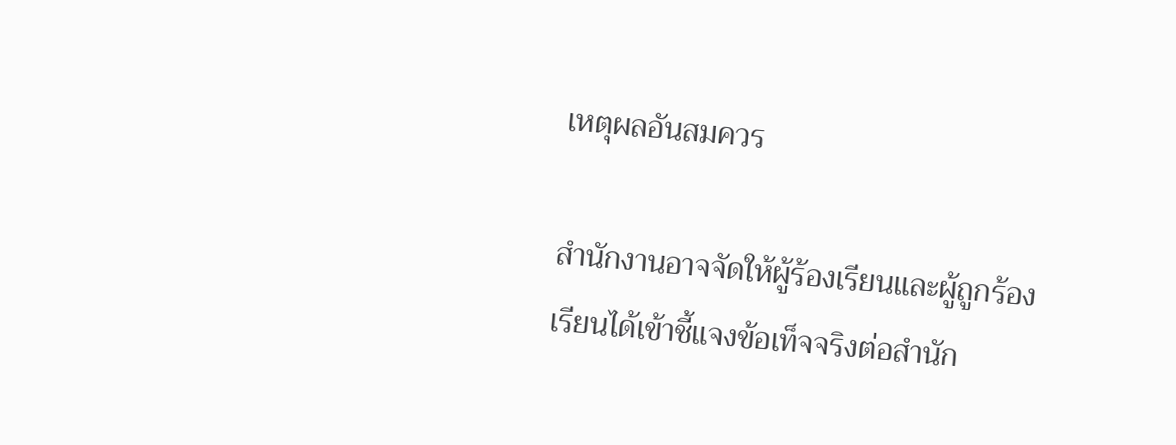เหตุผลอันสมควร

สำนักงานอาจจัดให้ผู้ร้องเรียนและผู้ถูกร้องเรียนได้เข้าชี้แจงข้อเท็จจริงต่อสำนัก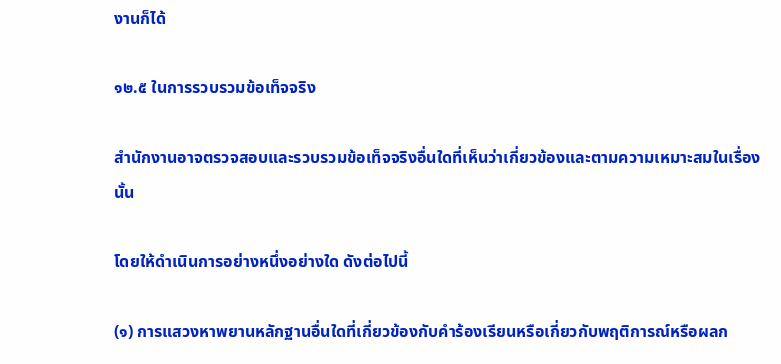งานก็ได้

๑๒.๕ ในการรวบรวมข้อเท็จจริง

สำนักงานอาจตรวจสอบและรวบรวมข้อเท็จจริงอื่นใดที่เห็นว่าเกี่ยวข้องและตามความเหมาะสมในเรื่องนั้น

โดยให้ดำเนินการอย่างหนึ่งอย่างใด ดังต่อไปนี้

(๑) การแสวงหาพยานหลักฐานอื่นใดที่เกี่ยวข้องกับคำร้องเรียนหรือเกี่ยวกับพฤติการณ์หรือผลก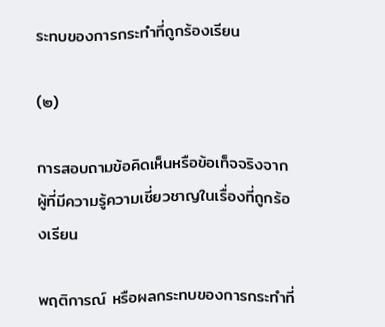ระทบของการกระทำที่ถูกร้องเรียน

(๒)

การสอบถามข้อคิดเห็นหรือข้อเท็จจริงจากผู้ที่มีความรู้ความเชี่ยวชาญในเรื่องที่ถูกร้องเรียน

พฤติการณ์ หรือผลกระทบของการกระทำที่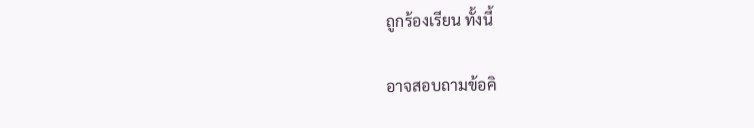ถูกร้องเรียน ทั้งนี้

อาจสอบถามข้อคิ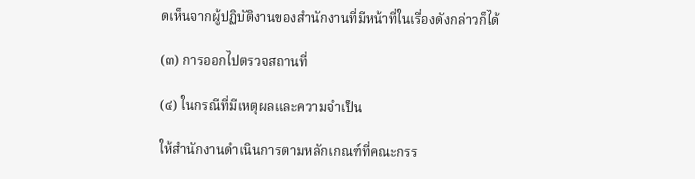ดเห็นจากผู้ปฏิบัติงานของสำนักงานที่มีหน้าที่ในเรื่องดังกล่าวก็ได้

(๓) การออกไปตรวจสถานที่

(๔) ในกรณีที่มีเหตุผลและความจำเป็น

ให้สำนักงานดำเนินการตามหลักเกณฑ์ที่คณะกรร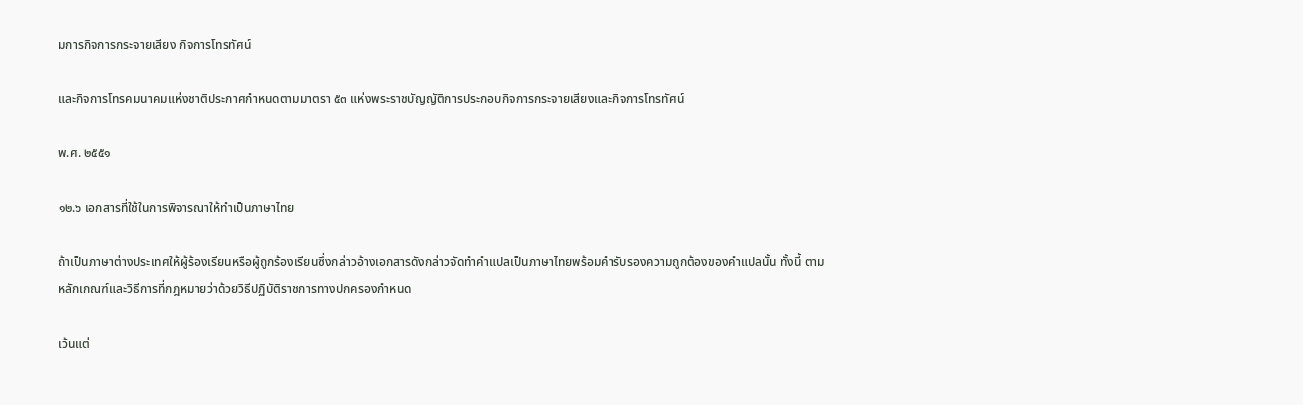มการกิจการกระจายเสียง กิจการโทรทัศน์

และกิจการโทรคมนาคมแห่งชาติประกาศกำหนดตามมาตรา ๕๓ แห่งพระราชบัญญัติการประกอบกิจการกระจายเสียงและกิจการโทรทัศน์

พ.ศ. ๒๕๕๑

๑๒.๖ เอกสารที่ใช้ในการพิจารณาให้ทำเป็นภาษาไทย

ถ้าเป็นภาษาต่างประเทศให้ผู้ร้องเรียนหรือผู้ถูกร้องเรียนซึ่งกล่าวอ้างเอกสารดังกล่าวจัดทำคำแปลเป็นภาษาไทยพร้อมคำรับรองความถูกต้องของคำแปลนั้น ทั้งนี้ ตามหลักเกณฑ์และวิธีการที่กฎหมายว่าด้วยวิธีปฏิบัติราชการทางปกครองกำหนด

เว้นแต่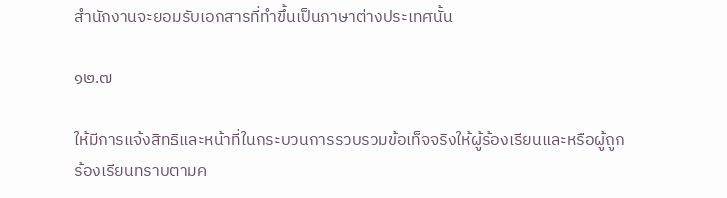สำนักงานจะยอมรับเอกสารที่ทำขึ้นเป็นภาษาต่างประเทศนั้น

๑๒.๗

ให้มีการแจ้งสิทธิและหน้าที่ในกระบวนการรวบรวมข้อเท็จจริงให้ผู้ร้องเรียนและหรือผู้ถูกร้องเรียนทราบตามค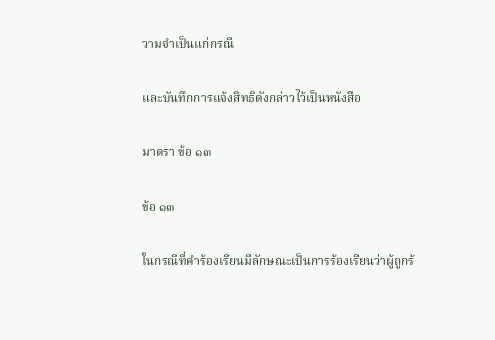วามจำเป็นแก่กรณี

และบันทึกการแจ้งสิทธิดังกล่าวไว้เป็นหนังสือ

มาตรา ข้อ ๑๓

ข้อ ๑๓

ในกรณีที่คำร้องเรียนมีลักษณะเป็นการร้องเรียนว่าผู้ถูกร้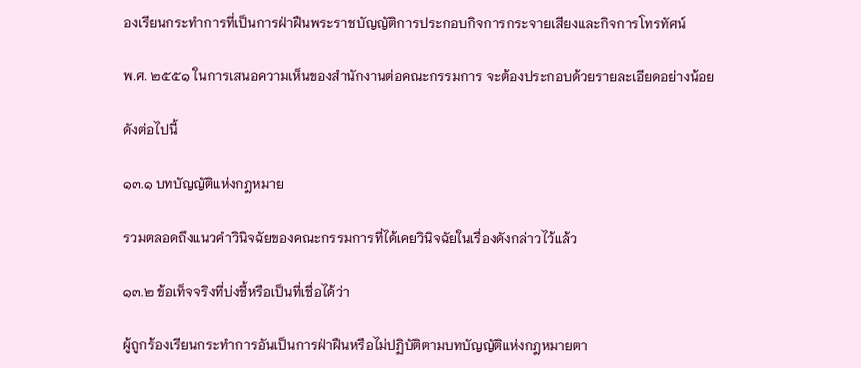องเรียนกระทำการที่เป็นการฝ่าฝืนพระราชบัญญัติการประกอบกิจการกระจายเสียงและกิจการโทรทัศน์

พ.ศ. ๒๕๕๑ ในการเสนอความเห็นของสำนักงานต่อคณะกรรมการ จะต้องประกอบด้วยรายละเอียดอย่างน้อย

ดังต่อไปนี้

๑๓.๑ บทบัญญัติแห่งกฎหมาย

รวมตลอดถึงแนวคำวินิจฉัยของคณะกรรมการที่ได้เคยวินิจฉัยในเรื่องดังกล่าวไว้แล้ว

๑๓.๒ ข้อเท็จจริงที่บ่งชี้หรือเป็นที่เชื่อได้ว่า

ผู้ถูกร้องเรียนกระทำการอันเป็นการฝ่าฝืนหรือไม่ปฏิบัติตามบทบัญญัติแห่งกฎหมายตา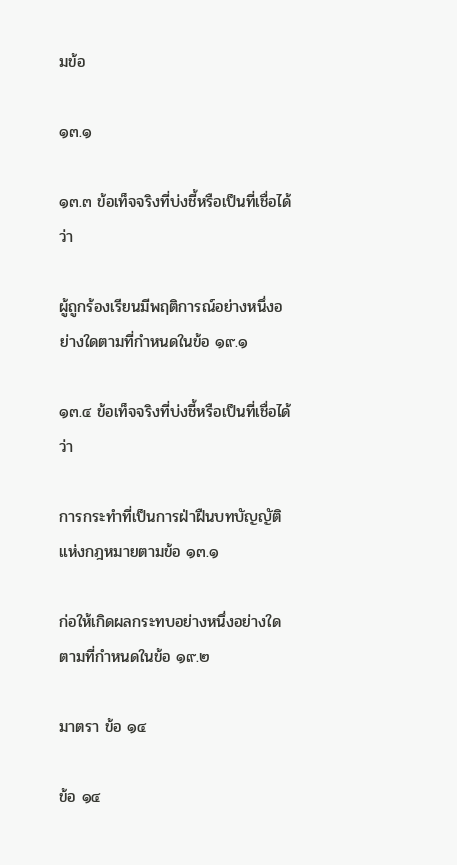มข้อ

๑๓.๑

๑๓.๓ ข้อเท็จจริงที่บ่งชี้หรือเป็นที่เชื่อได้ว่า

ผู้ถูกร้องเรียนมีพฤติการณ์อย่างหนึ่งอย่างใดตามที่กำหนดในข้อ ๑๙.๑

๑๓.๔ ข้อเท็จจริงที่บ่งชี้หรือเป็นที่เชื่อได้ว่า

การกระทำที่เป็นการฝ่าฝืนบทบัญญัติแห่งกฎหมายตามข้อ ๑๓.๑

ก่อให้เกิดผลกระทบอย่างหนึ่งอย่างใดตามที่กำหนดในข้อ ๑๙.๒

มาตรา ข้อ ๑๔

ข้อ ๑๔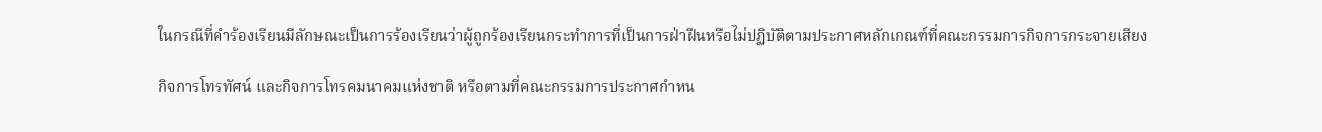ในกรณีที่คำร้องเรียนมีลักษณะเป็นการร้องเรียนว่าผู้ถูกร้องเรียนกระทำการที่เป็นการฝ่าฝืนหรือไม่ปฏิบัติตามประกาศหลักเกณฑ์ที่คณะกรรมการกิจการกระจายเสียง

กิจการโทรทัศน์ และกิจการโทรคมนาคมแห่งชาติ หรือตามที่คณะกรรมการประกาศกำหน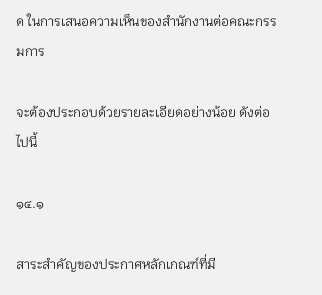ด ในการเสนอความเห็นของสำนักงานต่อคณะกรรมการ

จะต้องประกอบด้วยรายละเอียดอย่างน้อย ดังต่อไปนี้

๑๔.๑

สาระสำคัญของประกาศหลักเกณฑ์ที่มี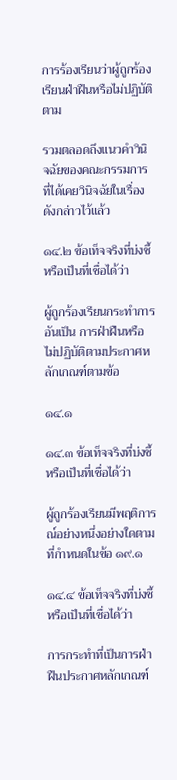การร้องเรียนว่าผู้ถูกร้องเรียนฝ่าฝืนหรือไม่ปฏิบัติตาม

รวมตลอดถึงแนวคำวินิจฉัยของคณะกรรมการที่ได้เคยวินิจฉัยในเรื่องดังกล่าวไว้แล้ว

๑๔.๒ ข้อเท็จจริงที่บ่งชี้หรือเป็นที่เชื่อได้ว่า

ผู้ถูกร้องเรียนกระทำการอันเป็น การฝ่าฝืนหรือไม่ปฏิบัติตามประกาศหลักเกณฑ์ตามข้อ

๑๔.๑

๑๔.๓ ข้อเท็จจริงที่บ่งชี้หรือเป็นที่เชื่อได้ว่า

ผู้ถูกร้องเรียนมีพฤติการณ์อย่างหนึ่งอย่างใดตามที่กำหนดในข้อ ๑๙.๑

๑๔.๔ ข้อเท็จจริงที่บ่งชี้หรือเป็นที่เชื่อได้ว่า

การกระทำที่เป็นการฝ่าฝืนประกาศหลักเกณฑ์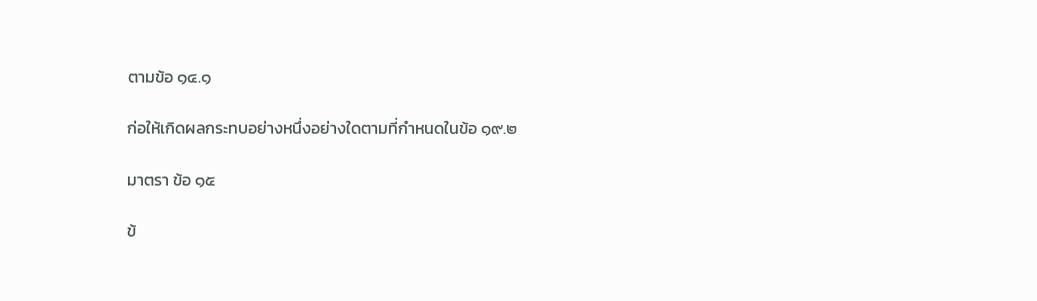ตามข้อ ๑๔.๑

ก่อให้เกิดผลกระทบอย่างหนึ่งอย่างใดตามที่กำหนดในข้อ ๑๙.๒

มาตรา ข้อ ๑๕

ข้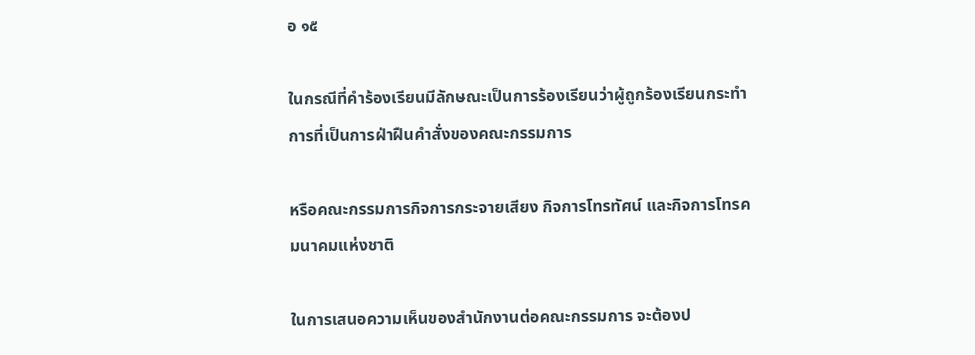อ ๑๕

ในกรณีที่คำร้องเรียนมีลักษณะเป็นการร้องเรียนว่าผู้ถูกร้องเรียนกระทำการที่เป็นการฝ่าฝืนคำสั่งของคณะกรรมการ

หรือคณะกรรมการกิจการกระจายเสียง กิจการโทรทัศน์ และกิจการโทรคมนาคมแห่งชาติ

ในการเสนอความเห็นของสำนักงานต่อคณะกรรมการ จะต้องป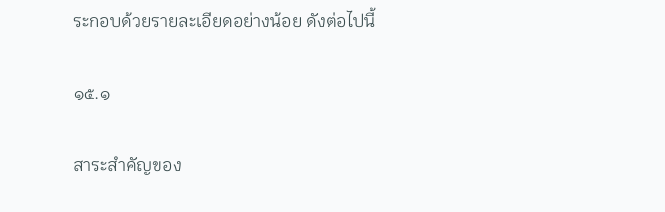ระกอบด้วยรายละเอียดอย่างน้อย ดังต่อไปนี้

๑๕.๑

สาระสำคัญของ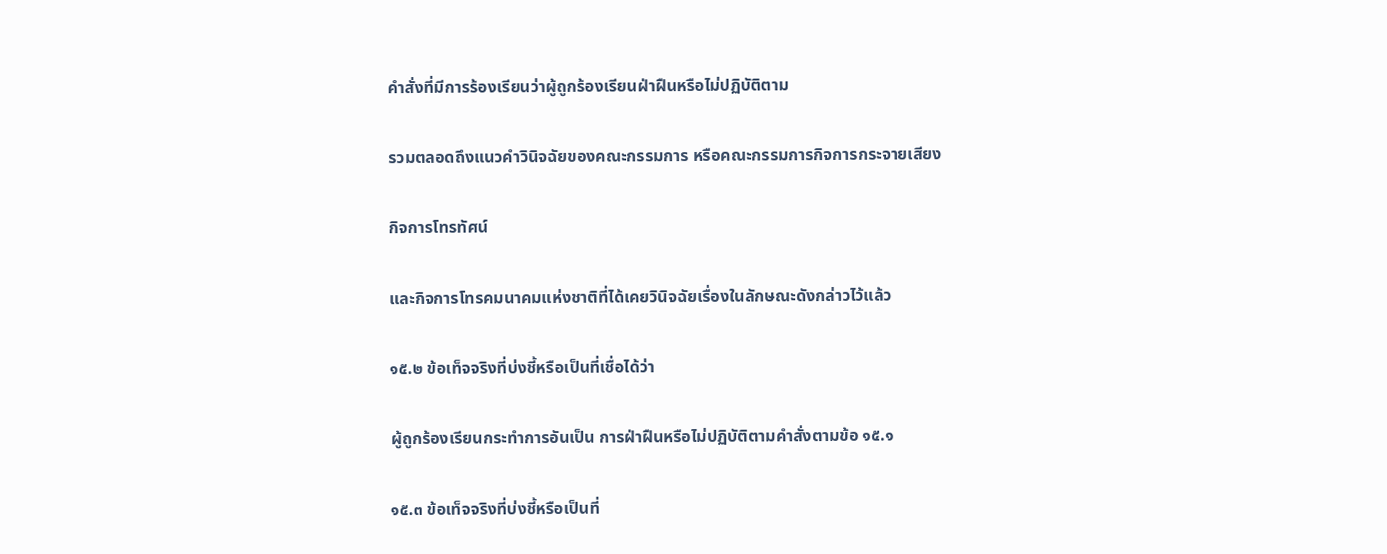คำสั่งที่มีการร้องเรียนว่าผู้ถูกร้องเรียนฝ่าฝืนหรือไม่ปฏิบัติตาม

รวมตลอดถึงแนวคำวินิจฉัยของคณะกรรมการ หรือคณะกรรมการกิจการกระจายเสียง

กิจการโทรทัศน์

และกิจการโทรคมนาคมแห่งชาติที่ได้เคยวินิจฉัยเรื่องในลักษณะดังกล่าวไว้แล้ว

๑๕.๒ ข้อเท็จจริงที่บ่งชี้หรือเป็นที่เชื่อได้ว่า

ผู้ถูกร้องเรียนกระทำการอันเป็น การฝ่าฝืนหรือไม่ปฏิบัติตามคำสั่งตามข้อ ๑๕.๑

๑๕.๓ ข้อเท็จจริงที่บ่งชี้หรือเป็นที่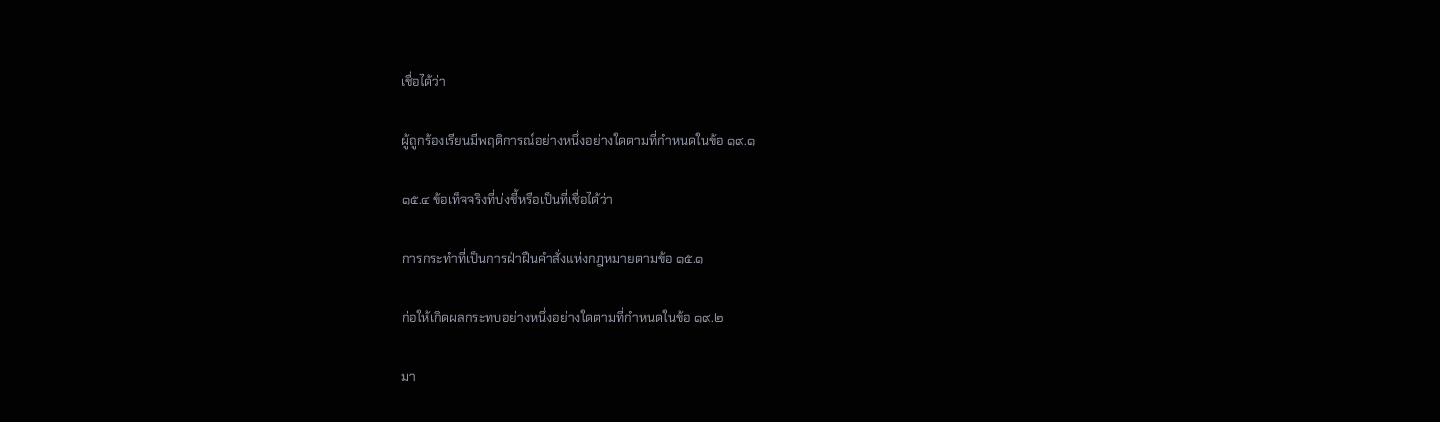เชื่อได้ว่า

ผู้ถูกร้องเรียนมีพฤติการณ์อย่างหนึ่งอย่างใดตามที่กำหนดในข้อ ๑๙.๑

๑๕.๔ ข้อเท็จจริงที่บ่งชี้หรือเป็นที่เชื่อได้ว่า

การกระทำที่เป็นการฝ่าฝืนคำสั่งแห่งกฎหมายตามข้อ ๑๕.๑

ก่อให้เกิดผลกระทบอย่างหนึ่งอย่างใดตามที่กำหนดในข้อ ๑๙.๒

มา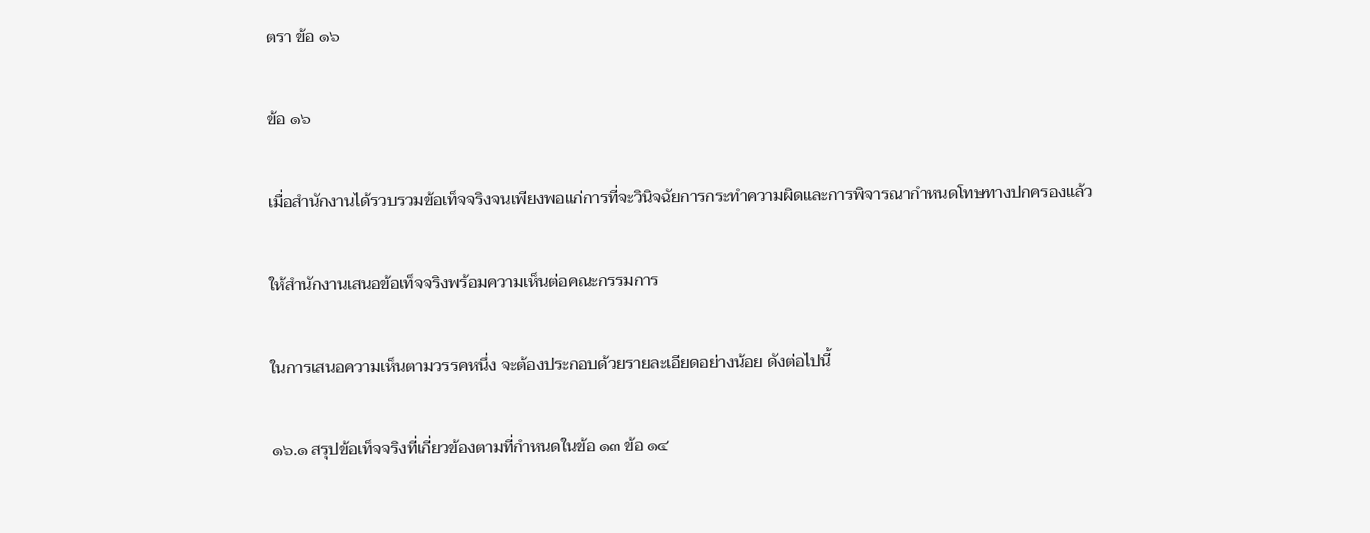ตรา ข้อ ๑๖

ข้อ ๑๖

เมื่อสำนักงานได้รวบรวมข้อเท็จจริงจนเพียงพอแก่การที่จะวินิจฉัยการกระทำความผิดและการพิจารณากำหนดโทษทางปกครองแล้ว

ให้สำนักงานเสนอข้อเท็จจริงพร้อมความเห็นต่อคณะกรรมการ

ในการเสนอความเห็นตามวรรคหนึ่ง จะต้องประกอบด้วยรายละเอียดอย่างน้อย ดังต่อไปนี้

๑๖.๑ สรุปข้อเท็จจริงที่เกี่ยวข้องตามที่กำหนดในข้อ ๑๓ ข้อ ๑๔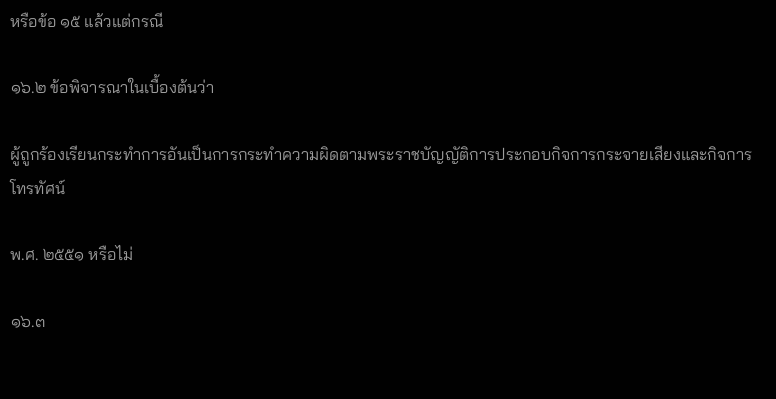หรือข้อ ๑๕ แล้วแต่กรณี

๑๖.๒ ข้อพิจารณาในเบื้องต้นว่า

ผู้ถูกร้องเรียนกระทำการอันเป็นการกระทำความผิดตามพระราชบัญญัติการประกอบกิจการกระจายเสียงและกิจการโทรทัศน์

พ.ศ. ๒๕๕๑ หรือไม่

๑๖.๓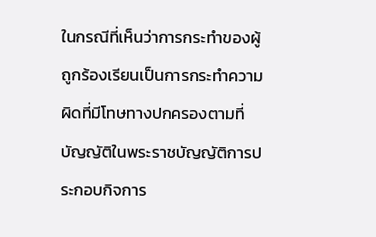ในกรณีที่เห็นว่าการกระทำของผู้ถูกร้องเรียนเป็นการกระทำความผิดที่มีโทษทางปกครองตามที่บัญญัติในพระราชบัญญัติการประกอบกิจการ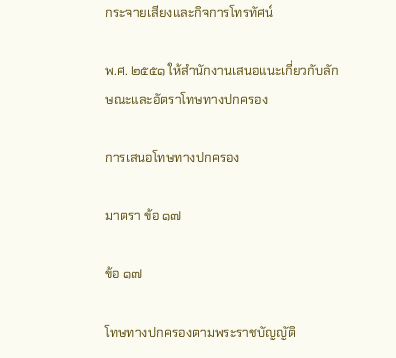กระจายเสียงและกิจการโทรทัศน์

พ.ศ. ๒๕๕๑ ให้สำนักงานเสนอแนะเกี่ยวกับลักษณะและอัตราโทษทางปกครอง

การเสนอโทษทางปกครอง

มาตรา ข้อ ๑๗

ข้อ ๑๗

โทษทางปกครองตามพระราชบัญญัติ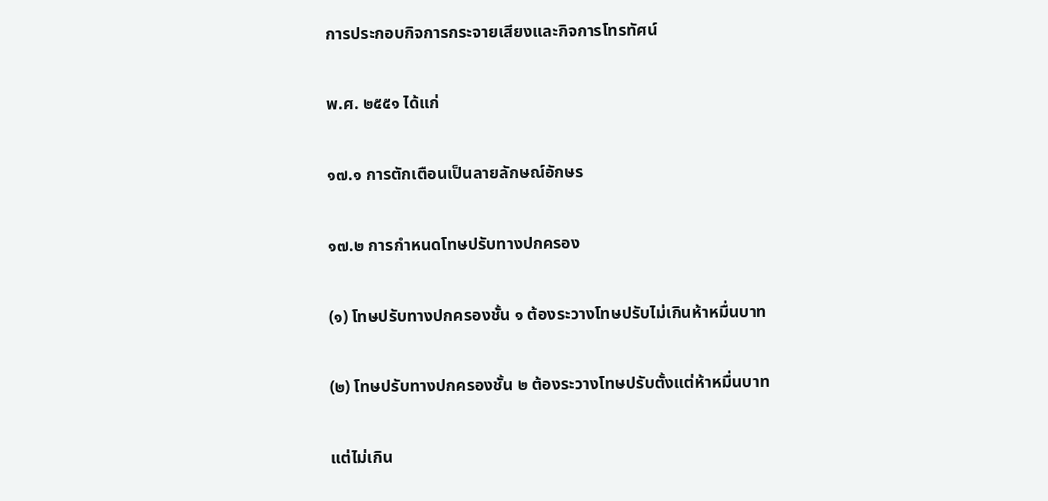การประกอบกิจการกระจายเสียงและกิจการโทรทัศน์

พ.ศ. ๒๕๕๑ ได้แก่

๑๗.๑ การตักเตือนเป็นลายลักษณ์อักษร

๑๗.๒ การกำหนดโทษปรับทางปกครอง

(๑) โทษปรับทางปกครองชั้น ๑ ต้องระวางโทษปรับไม่เกินห้าหมื่นบาท

(๒) โทษปรับทางปกครองชั้น ๒ ต้องระวางโทษปรับตั้งแต่ห้าหมื่นบาท

แต่ไม่เกิน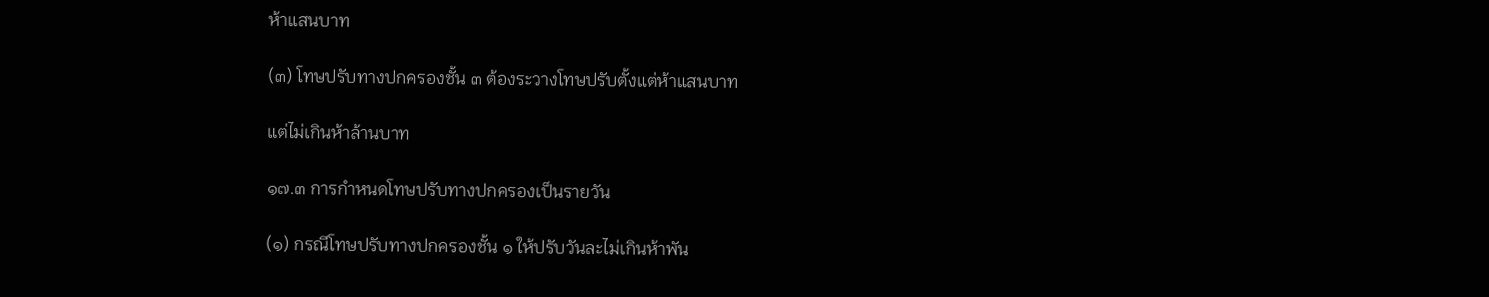ห้าแสนบาท

(๓) โทษปรับทางปกครองชั้น ๓ ต้องระวางโทษปรับตั้งแต่ห้าแสนบาท

แต่ไม่เกินห้าล้านบาท

๑๗.๓ การกำหนดโทษปรับทางปกครองเป็นรายวัน

(๑) กรณีโทษปรับทางปกครองชั้น ๑ ให้ปรับวันละไม่เกินห้าพัน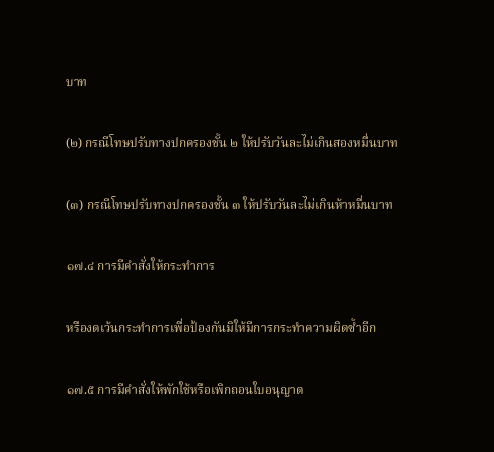บาท

(๒) กรณีโทษปรับทางปกครองชั้น ๒ ให้ปรับวันละไม่เกินสองหมื่นบาท

(๓) กรณีโทษปรับทางปกครองชั้น ๓ ให้ปรับวันละไม่เกินห้าหมื่นบาท

๑๗.๔ การมีคำสั่งให้กระทำการ

หรืองดเว้นกระทำการเพื่อป้องกันมิให้มีการกระทำความผิดซ้ำอีก

๑๗.๕ การมีคำสั่งให้พักใช้หรือเพิกถอนใบอนุญาต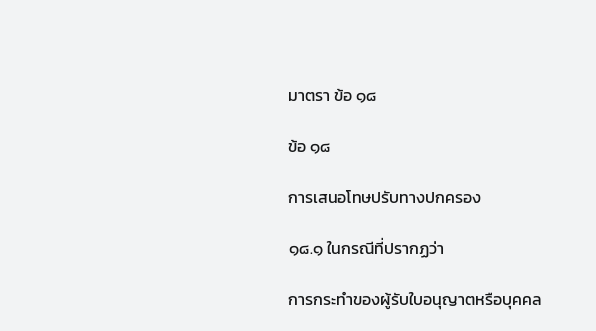มาตรา ข้อ ๑๘

ข้อ ๑๘

การเสนอโทษปรับทางปกครอง

๑๘.๑ ในกรณีที่ปรากฏว่า

การกระทำของผู้รับใบอนุญาตหรือบุคคล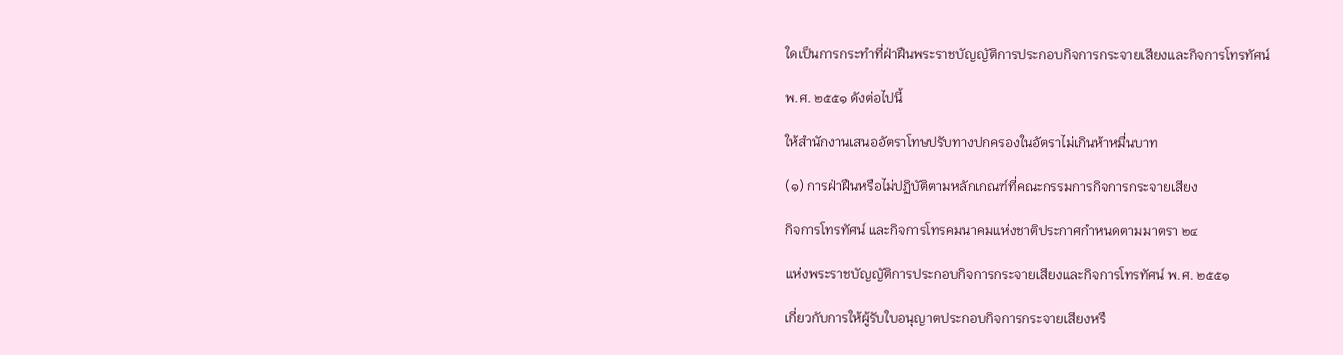ใดเป็นการกระทำที่ฝ่าฝืนพระราชบัญญัติการประกอบกิจการกระจายเสียงและกิจการโทรทัศน์

พ.ศ. ๒๕๕๑ ดังต่อไปนี้

ให้สำนักงานเสนออัตราโทษปรับทางปกครองในอัตราไม่เกินห้าหมื่นบาท

(๑) การฝ่าฝืนหรือไม่ปฏิบัติตามหลักเกณฑ์ที่คณะกรรมการกิจการกระจายเสียง

กิจการโทรทัศน์ และกิจการโทรคมนาคมแห่งชาติประกาศกำหนดตามมาตรา ๒๔

แห่งพระราชบัญญัติการประกอบกิจการกระจายเสียงและกิจการโทรทัศน์ พ.ศ. ๒๕๕๑

เกี่ยวกับการให้ผู้รับใบอนุญาตประกอบกิจการกระจายเสียงหรื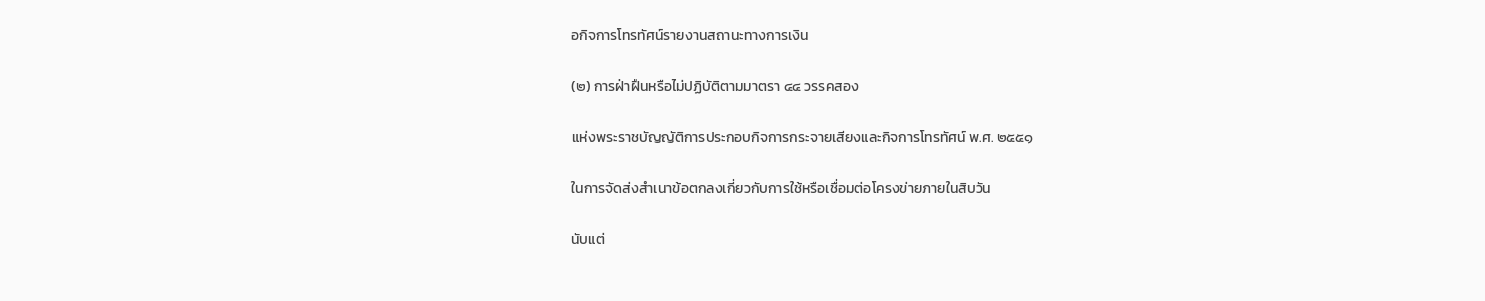อกิจการโทรทัศน์รายงานสถานะทางการเงิน

(๒) การฝ่าฝืนหรือไม่ปฏิบัติตามมาตรา ๔๔ วรรคสอง

แห่งพระราชบัญญัติการประกอบกิจการกระจายเสียงและกิจการโทรทัศน์ พ.ศ. ๒๕๕๑

ในการจัดส่งสำเนาข้อตกลงเกี่ยวกับการใช้หรือเชื่อมต่อโครงข่ายภายในสิบวัน

นับแต่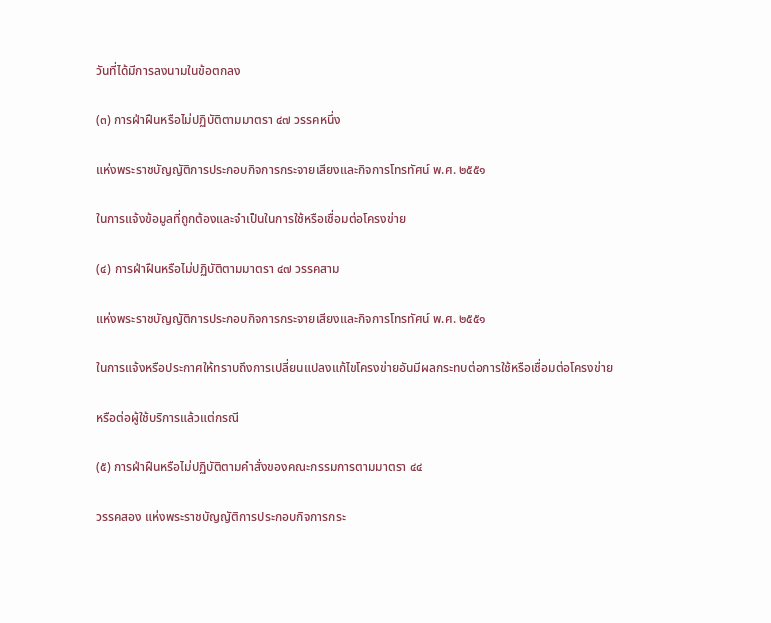วันที่ได้มีการลงนามในข้อตกลง

(๓) การฝ่าฝืนหรือไม่ปฏิบัติตามมาตรา ๔๗ วรรคหนึ่ง

แห่งพระราชบัญญัติการประกอบกิจการกระจายเสียงและกิจการโทรทัศน์ พ.ศ. ๒๕๕๑

ในการแจ้งข้อมูลที่ถูกต้องและจำเป็นในการใช้หรือเชื่อมต่อโครงข่าย

(๔) การฝ่าฝืนหรือไม่ปฏิบัติตามมาตรา ๔๗ วรรคสาม

แห่งพระราชบัญญัติการประกอบกิจการกระจายเสียงและกิจการโทรทัศน์ พ.ศ. ๒๕๕๑

ในการแจ้งหรือประกาศให้ทราบถึงการเปลี่ยนแปลงแก้ไขโครงข่ายอันมีผลกระทบต่อการใช้หรือเชื่อมต่อโครงข่าย

หรือต่อผู้ใช้บริการแล้วแต่กรณี

(๕) การฝ่าฝืนหรือไม่ปฏิบัติตามคำสั่งของคณะกรรมการตามมาตรา ๔๔

วรรคสอง แห่งพระราชบัญญัติการประกอบกิจการกระ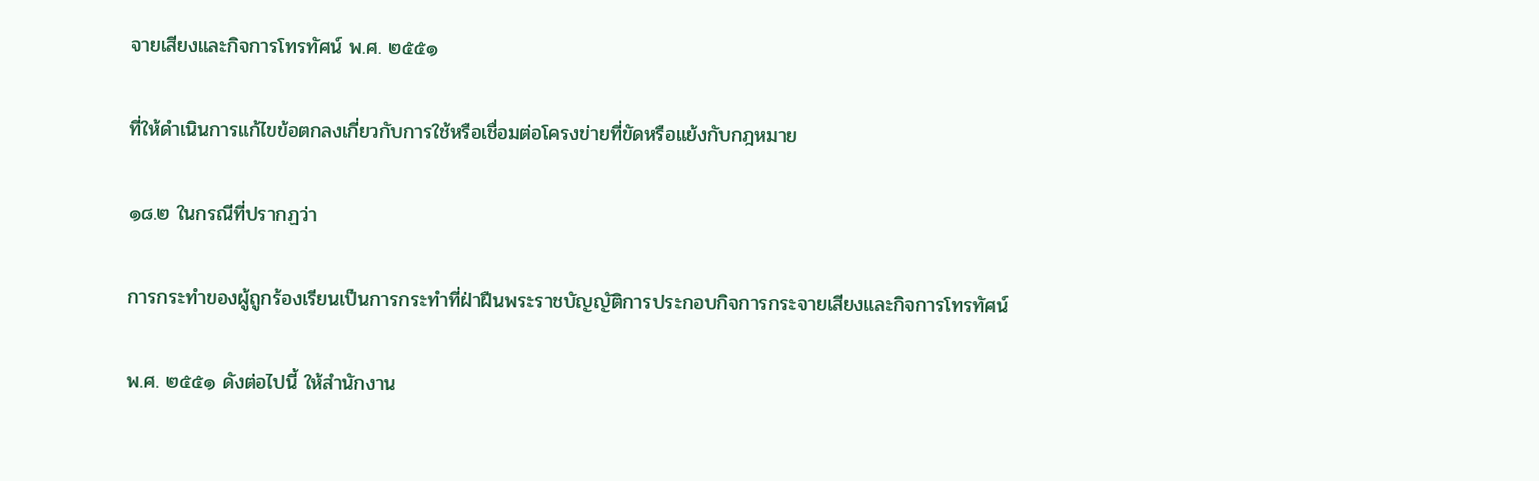จายเสียงและกิจการโทรทัศน์ พ.ศ. ๒๕๕๑

ที่ให้ดำเนินการแก้ไขข้อตกลงเกี่ยวกับการใช้หรือเชื่อมต่อโครงข่ายที่ขัดหรือแย้งกับกฎหมาย

๑๘.๒ ในกรณีที่ปรากฏว่า

การกระทำของผู้ถูกร้องเรียนเป็นการกระทำที่ฝ่าฝืนพระราชบัญญัติการประกอบกิจการกระจายเสียงและกิจการโทรทัศน์

พ.ศ. ๒๕๕๑ ดังต่อไปนี้ ให้สำนักงาน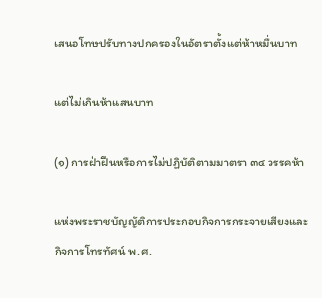เสนอโทษปรับทางปกครองในอัตราตั้งแต่ห้าหมื่นบาท

แต่ไม่เกินห้าแสนบาท

(๑) การฝ่าฝืนหรือการไม่ปฏิบัติตามมาตรา ๓๔ วรรคห้า

แห่งพระราชบัญญัติการประกอบกิจการกระจายเสียงและกิจการโทรทัศน์ พ.ศ.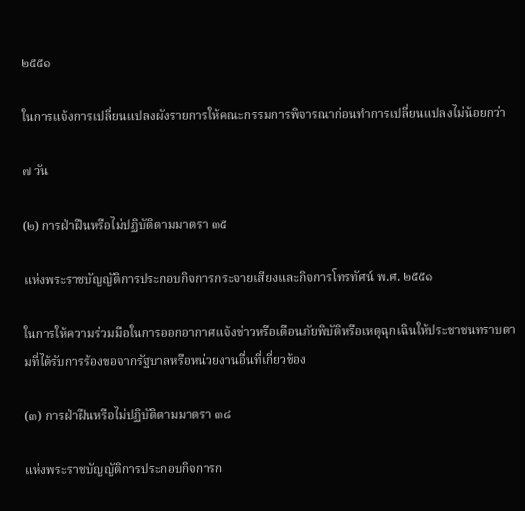๒๕๕๑

ในการแจ้งการเปลี่ยนแปลงผังรายการให้คณะกรรมการพิจารณาก่อนทำการเปลี่ยนแปลงไม่น้อยกว่า

๗ วัน

(๒) การฝ่าฝืนหรือไม่ปฏิบัติตามมาตรา ๓๕

แห่งพระราชบัญญัติการประกอบกิจการกระจายเสียงและกิจการโทรทัศน์ พ.ศ. ๒๕๕๑

ในการให้ความร่วมมือในการออกอากาศแจ้งข่าวหรือเตือนภัยพิบัติหรือเหตุฉุกเฉินให้ประชาชนทราบตามที่ได้รับการร้องขอจากรัฐบาลหรือหน่วยงานอื่นที่เกี่ยวข้อง

(๓) การฝ่าฝืนหรือไม่ปฏิบัติตามมาตรา ๓๘

แห่งพระราชบัญญัติการประกอบกิจการก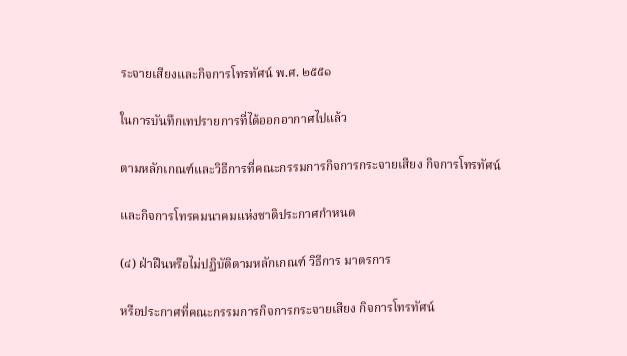ระจายเสียงและกิจการโทรทัศน์ พ.ศ. ๒๕๕๑

ในการบันทึกเทปรายการที่ได้ออกอากาศไปแล้ว

ตามหลักเกณฑ์และวิธีการที่คณะกรรมการกิจการกระจายเสียง กิจการโทรทัศน์

และกิจการโทรคมนาคมแห่งชาติประกาศกำหนด

(๔) ฝ่าฝืนหรือไม่ปฏิบัติตามหลักเกณฑ์ วิธีการ มาตรการ

หรือประกาศที่คณะกรรมการกิจการกระจายเสียง กิจการโทรทัศน์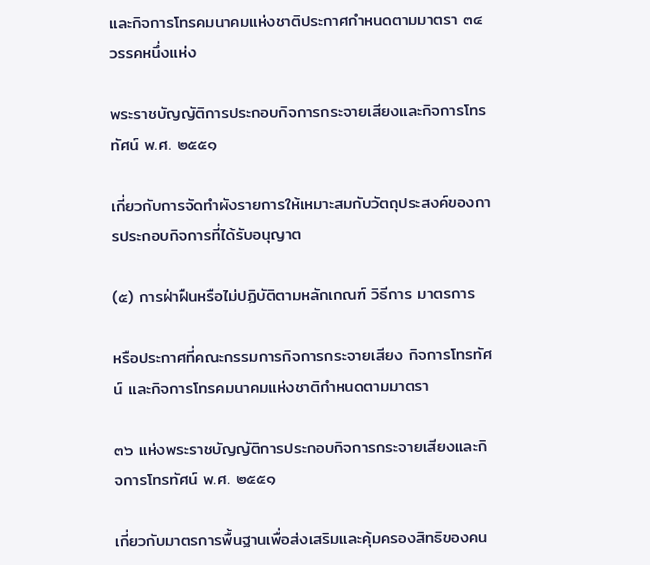และกิจการโทรคมนาคมแห่งชาติประกาศกำหนดตามมาตรา ๓๔ วรรคหนึ่งแห่ง

พระราชบัญญัติการประกอบกิจการกระจายเสียงและกิจการโทรทัศน์ พ.ศ. ๒๕๕๑

เกี่ยวกับการจัดทำผังรายการให้เหมาะสมกับวัตถุประสงค์ของการประกอบกิจการที่ได้รับอนุญาต

(๕) การฝ่าฝืนหรือไม่ปฏิบัติตามหลักเกณฑ์ วิธีการ มาตรการ

หรือประกาศที่คณะกรรมการกิจการกระจายเสียง กิจการโทรทัศน์ และกิจการโทรคมนาคมแห่งชาติกำหนดตามมาตรา

๓๖ แห่งพระราชบัญญัติการประกอบกิจการกระจายเสียงและกิจการโทรทัศน์ พ.ศ. ๒๕๕๑

เกี่ยวกับมาตรการพื้นฐานเพื่อส่งเสริมและคุ้มครองสิทธิของคน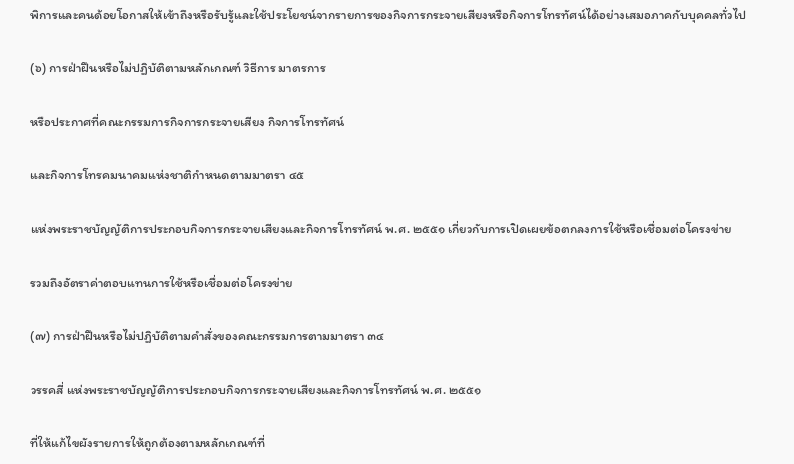พิการและคนด้อยโอกาสให้เข้าถึงหรือรับรู้และใช้ประโยชน์จากรายการของกิจการกระจายเสียงหรือกิจการโทรทัศน์ได้อย่างเสมอภาคกับบุคคลทั่วไป

(๖) การฝ่าฝืนหรือไม่ปฏิบัติตามหลักเกณฑ์ วิธีการ มาตรการ

หรือประกาศที่คณะกรรมการกิจการกระจายเสียง กิจการโทรทัศน์

และกิจการโทรคมนาคมแห่งชาติกำหนดตามมาตรา ๔๕

แห่งพระราชบัญญัติการประกอบกิจการกระจายเสียงและกิจการโทรทัศน์ พ.ศ. ๒๕๕๑ เกี่ยวกับการเปิดเผยข้อตกลงการใช้หรือเชื่อมต่อโครงข่าย

รวมถึงอัตราค่าตอบแทนการใช้หรือเชื่อมต่อโครงข่าย

(๗) การฝ่าฝืนหรือไม่ปฏิบัติตามคำสั่งของคณะกรรมการตามมาตรา ๓๔

วรรคสี่ แห่งพระราชบัญญัติการประกอบกิจการกระจายเสียงและกิจการโทรทัศน์ พ.ศ. ๒๕๕๑

ที่ให้แก้ไขผังรายการให้ถูกต้องตามหลักเกณฑ์ที่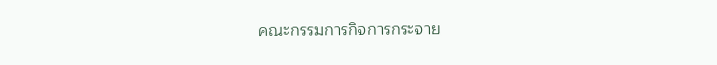คณะกรรมการกิจการกระจาย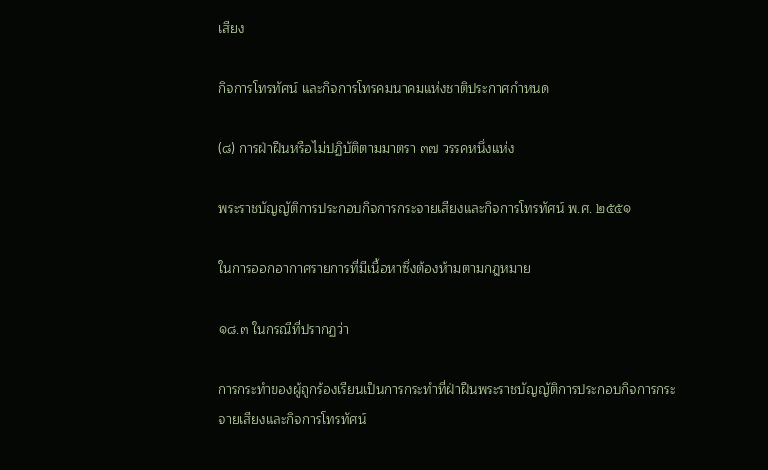เสียง

กิจการโทรทัศน์ และกิจการโทรคมนาคมแห่งชาติประกาศกำหนด

(๘) การฝ่าฝืนหรือไม่ปฏิบัติตามมาตรา ๓๗ วรรคหนึ่งแห่ง

พระราชบัญญัติการประกอบกิจการกระจายเสียงและกิจการโทรทัศน์ พ.ศ. ๒๕๕๑

ในการออกอากาศรายการที่มีเนื้อหาซึ่งต้องห้ามตามกฎหมาย

๑๘.๓ ในกรณีที่ปรากฏว่า

การกระทำของผู้ถูกร้องเรียนเป็นการกระทำที่ฝ่าฝืนพระราชบัญญัติการประกอบกิจการกระจายเสียงและกิจการโทรทัศน์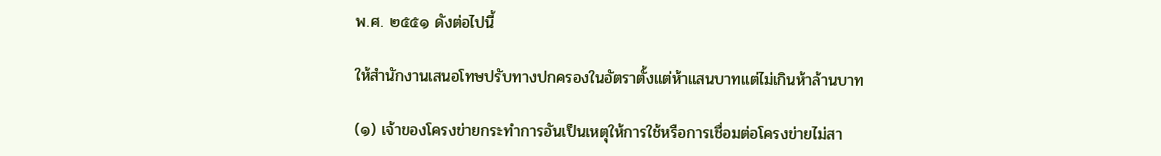พ.ศ. ๒๕๕๑ ดังต่อไปนี้

ให้สำนักงานเสนอโทษปรับทางปกครองในอัตราตั้งแต่ห้าแสนบาทแต่ไม่เกินห้าล้านบาท

(๑) เจ้าของโครงข่ายกระทำการอันเป็นเหตุให้การใช้หรือการเชื่อมต่อโครงข่ายไม่สา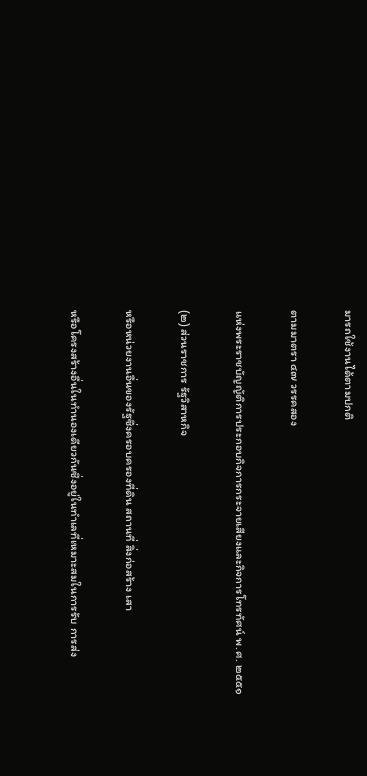มารถใช้งานได้ตามปกติ

ตามมาตรา ๔๗ วรรคสอง

แห่งพระราชบัญญัติการประกอบกิจการกระจายเสียงและกิจการโทรทัศน์ พ.ศ. ๒๕๕๑

(๒) ส่วนราชการ รัฐวิสาหกิจ

หรือหน่วยงานอื่นของรัฐซึ่งครอบครองที่ดิน สถานที่ สิ่งก่อสร้าง เสา

หรือโครงสร้างอื่นในทำนองเดียวกันซึ่งอยู่ในทำเลที่เหมาะสมในการรับ การส่ง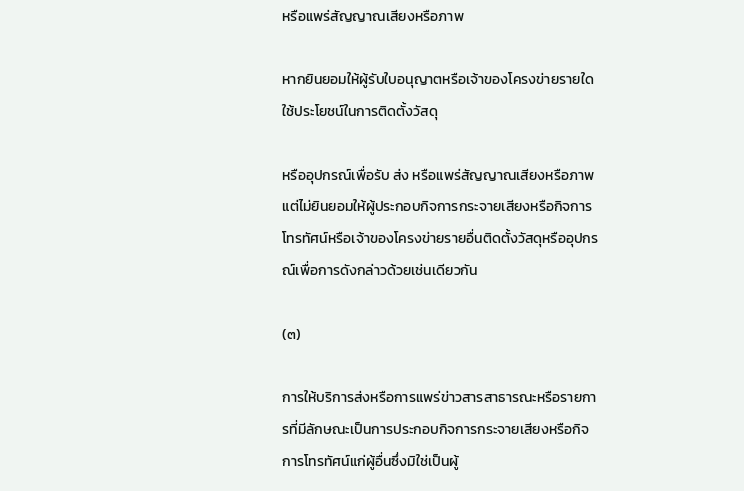หรือแพร่สัญญาณเสียงหรือภาพ

หากยินยอมให้ผู้รับใบอนุญาตหรือเจ้าของโครงข่ายรายใดใช้ประโยชน์ในการติดตั้งวัสดุ

หรืออุปกรณ์เพื่อรับ ส่ง หรือแพร่สัญญาณเสียงหรือภาพ แต่ไม่ยินยอมให้ผู้ประกอบกิจการกระจายเสียงหรือกิจการโทรทัศน์หรือเจ้าของโครงข่ายรายอื่นติดตั้งวัสดุหรืออุปกรณ์เพื่อการดังกล่าวด้วยเช่นเดียวกัน

(๓)

การให้บริการส่งหรือการแพร่ข่าวสารสาธารณะหรือรายการที่มีลักษณะเป็นการประกอบกิจการกระจายเสียงหรือกิจการโทรทัศน์แก่ผู้อื่นซึ่งมิใช่เป็นผู้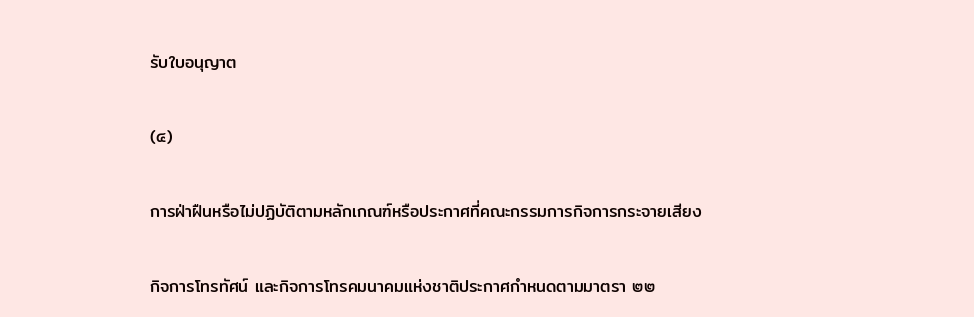รับใบอนุญาต

(๔)

การฝ่าฝืนหรือไม่ปฏิบัติตามหลักเกณฑ์หรือประกาศที่คณะกรรมการกิจการกระจายเสียง

กิจการโทรทัศน์ และกิจการโทรคมนาคมแห่งชาติประกาศกำหนดตามมาตรา ๒๒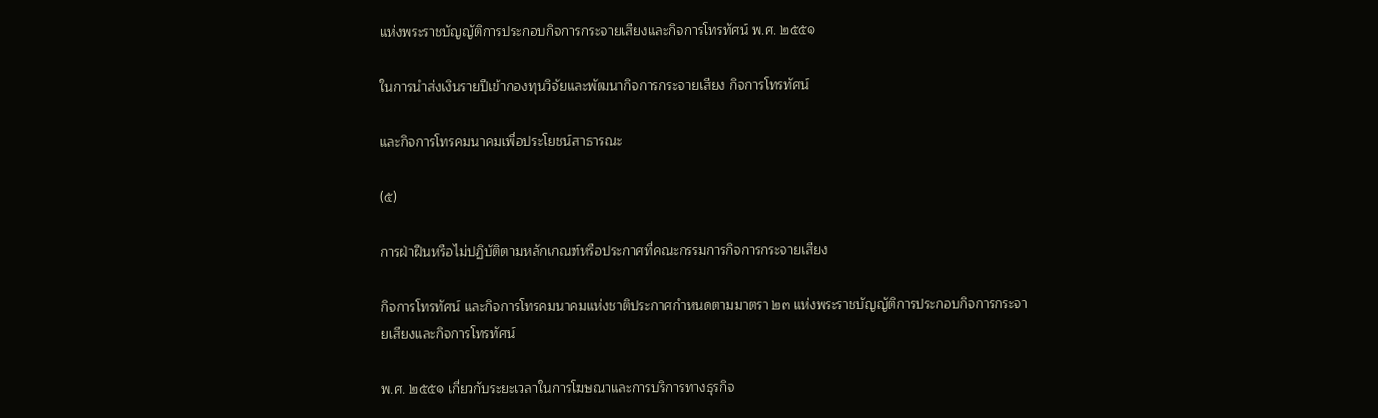แห่งพระราชบัญญัติการประกอบกิจการกระจายเสียงและกิจการโทรทัศน์ พ.ศ. ๒๕๕๑

ในการนำส่งเงินรายปีเข้ากองทุนวิจัยและพัฒนากิจการกระจายเสียง กิจการโทรทัศน์

และกิจการโทรคมนาคมเพื่อประโยชน์สาธารณะ

(๕)

การฝ่าฝืนหรือไม่ปฏิบัติตามหลักเกณฑ์หรือประกาศที่คณะกรรมการกิจการกระจายเสียง

กิจการโทรทัศน์ และกิจการโทรคมนาคมแห่งชาติประกาศกำหนดตามมาตรา ๒๓ แห่งพระราชบัญญัติการประกอบกิจการกระจายเสียงและกิจการโทรทัศน์

พ.ศ. ๒๕๕๑ เกี่ยวกับระยะเวลาในการโฆษณาและการบริการทางธุรกิจ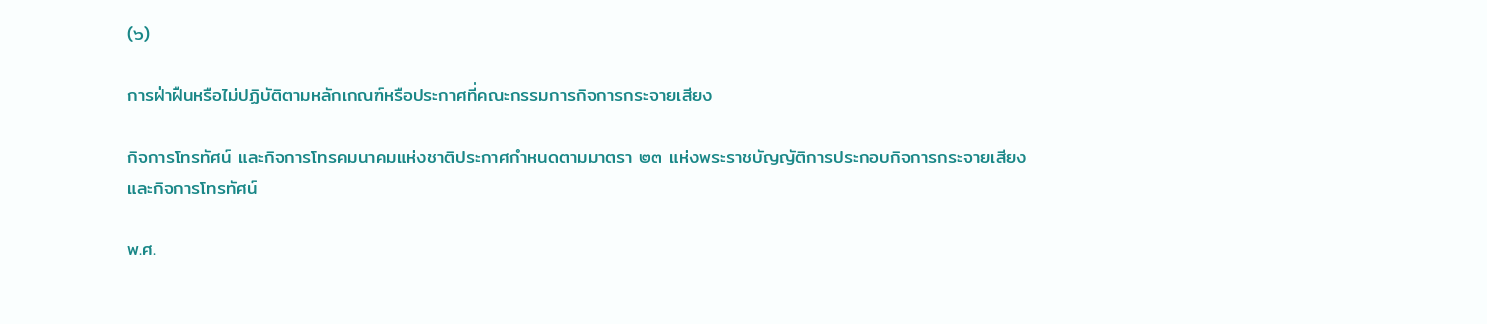(๖)

การฝ่าฝืนหรือไม่ปฏิบัติตามหลักเกณฑ์หรือประกาศที่คณะกรรมการกิจการกระจายเสียง

กิจการโทรทัศน์ และกิจการโทรคมนาคมแห่งชาติประกาศกำหนดตามมาตรา ๒๓ แห่งพระราชบัญญัติการประกอบกิจการกระจายเสียงและกิจการโทรทัศน์

พ.ศ.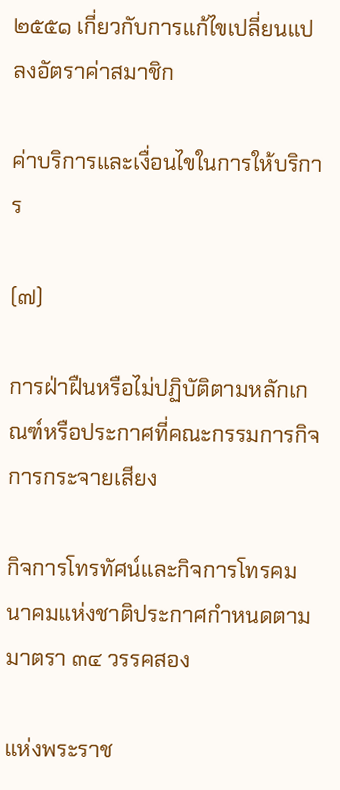๒๕๕๑ เกี่ยวกับการแก้ไขเปลี่ยนแปลงอัตราค่าสมาชิก

ค่าบริการและเงื่อนไขในการให้บริการ

(๗)

การฝ่าฝืนหรือไม่ปฏิบัติตามหลักเกณฑ์หรือประกาศที่คณะกรรมการกิจการกระจายเสียง

กิจการโทรทัศน์และกิจการโทรคมนาคมแห่งชาติประกาศกำหนดตามมาตรา ๓๔ วรรคสอง

แห่งพระราช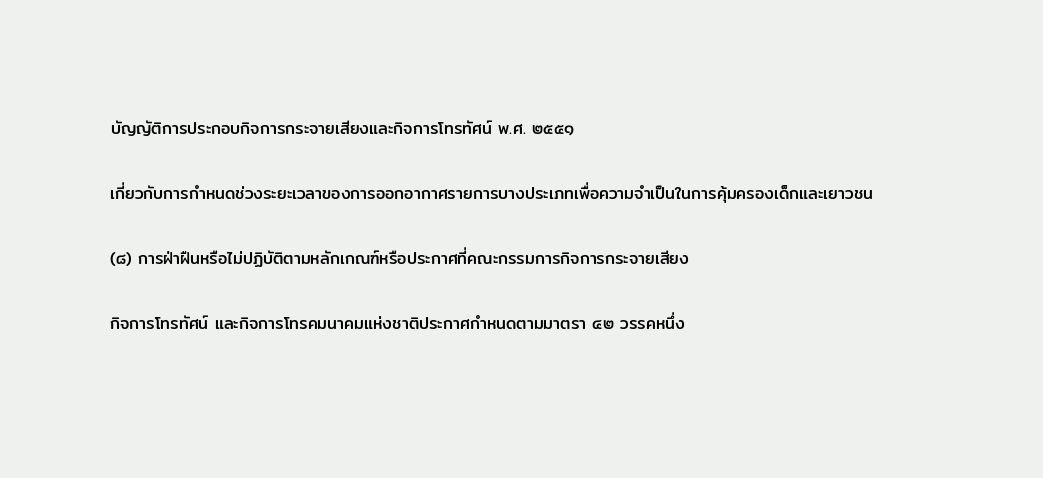บัญญัติการประกอบกิจการกระจายเสียงและกิจการโทรทัศน์ พ.ศ. ๒๕๕๑

เกี่ยวกับการกำหนดช่วงระยะเวลาของการออกอากาศรายการบางประเภทเพื่อความจำเป็นในการคุ้มครองเด็กและเยาวชน

(๘) การฝ่าฝืนหรือไม่ปฏิบัติตามหลักเกณฑ์หรือประกาศที่คณะกรรมการกิจการกระจายเสียง

กิจการโทรทัศน์ และกิจการโทรคมนาคมแห่งชาติประกาศกำหนดตามมาตรา ๔๒ วรรคหนึ่ง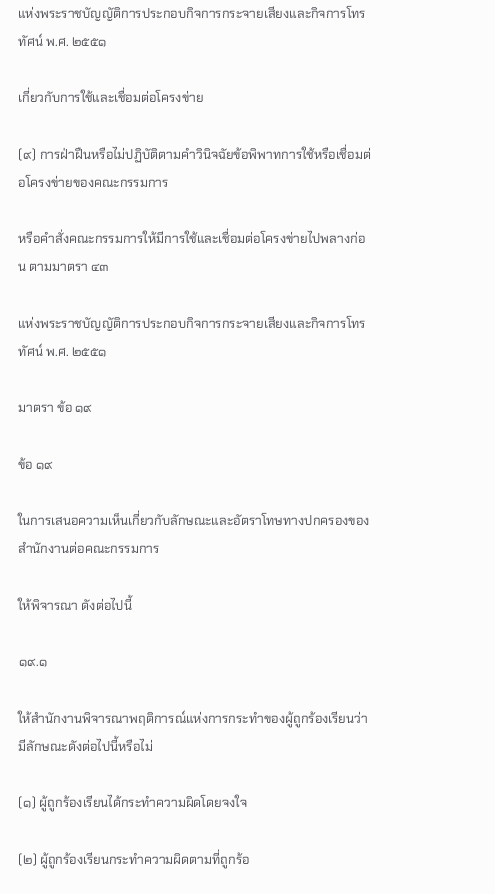แห่งพระราชบัญญัติการประกอบกิจการกระจายเสียงและกิจการโทรทัศน์ พ.ศ. ๒๕๕๑

เกี่ยวกับการใช้และเชื่อมต่อโครงข่าย

(๙) การฝ่าฝืนหรือไม่ปฏิบัติตามคำวินิจฉัยข้อพิพาทการใช้หรือเชื่อมต่อโครงข่ายของคณะกรรมการ

หรือคำสั่งคณะกรรมการให้มีการใช้และเชื่อมต่อโครงข่ายไปพลางก่อน ตามมาตรา ๔๓

แห่งพระราชบัญญัติการประกอบกิจการกระจายเสียงและกิจการโทรทัศน์ พ.ศ. ๒๕๕๑

มาตรา ข้อ ๑๙

ข้อ ๑๙

ในการเสนอความเห็นเกี่ยวกับลักษณะและอัตราโทษทางปกครองของสำนักงานต่อคณะกรรมการ

ให้พิจารณา ดังต่อไปนี้

๑๙.๑

ให้สำนักงานพิจารณาพฤติการณ์แห่งการกระทำของผู้ถูกร้องเรียนว่ามีลักษณะดังต่อไปนี้หรือไม่

(๑) ผู้ถูกร้องเรียนได้กระทำความผิดโดยจงใจ

(๒) ผู้ถูกร้องเรียนกระทำความผิดตามที่ถูกร้อ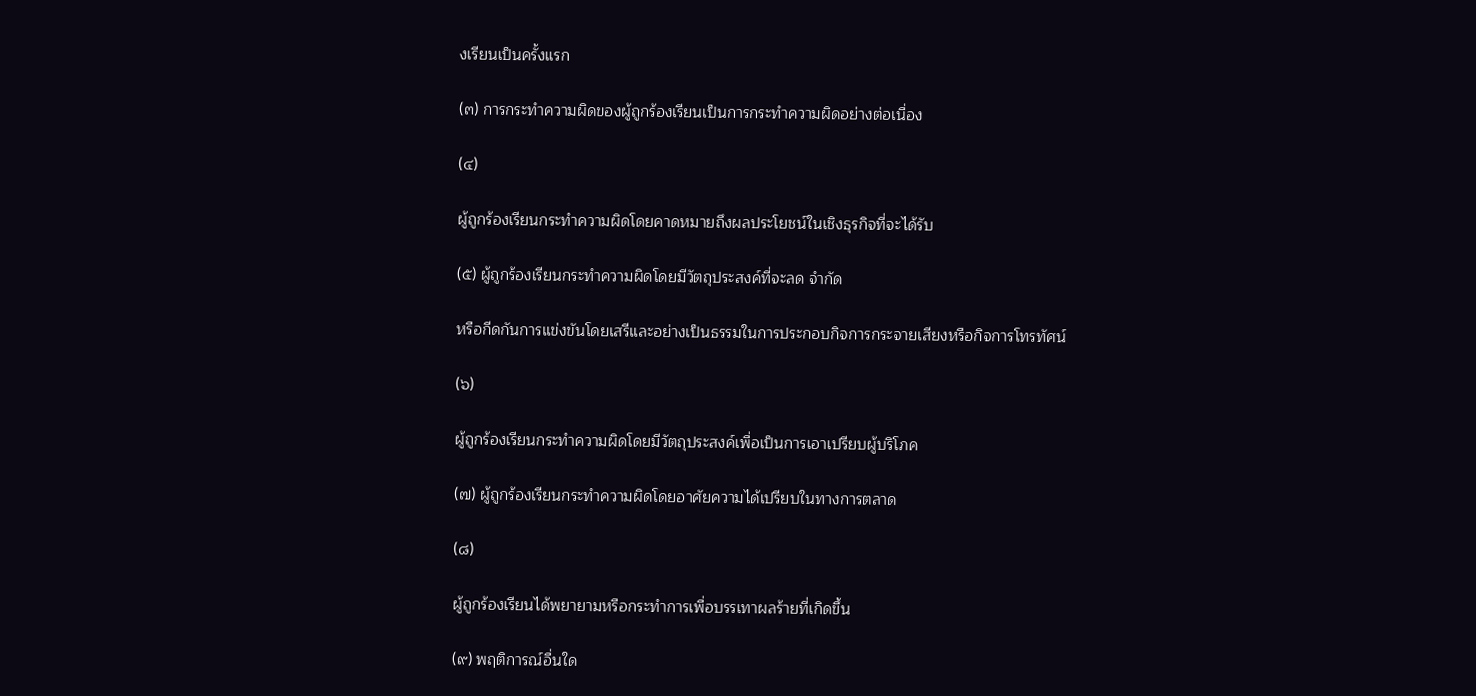งเรียนเป็นครั้งแรก

(๓) การกระทำความผิดของผู้ถูกร้องเรียนเป็นการกระทำความผิดอย่างต่อเนื่อง

(๔)

ผู้ถูกร้องเรียนกระทำความผิดโดยคาดหมายถึงผลประโยชน์ในเชิงธุรกิจที่จะได้รับ

(๕) ผู้ถูกร้องเรียนกระทำความผิดโดยมีวัตถุประสงค์ที่จะลด จำกัด

หรือกีดกันการแข่งขันโดยเสรีและอย่างเป็นธรรมในการประกอบกิจการกระจายเสียงหรือกิจการโทรทัศน์

(๖)

ผู้ถูกร้องเรียนกระทำความผิดโดยมีวัตถุประสงค์เพื่อเป็นการเอาเปรียบผู้บริโภค

(๗) ผู้ถูกร้องเรียนกระทำความผิดโดยอาศัยความได้เปรียบในทางการตลาด

(๘)

ผู้ถูกร้องเรียนได้พยายามหรือกระทำการเพื่อบรรเทาผลร้ายที่เกิดขึ้น

(๙) พฤติการณ์อื่นใด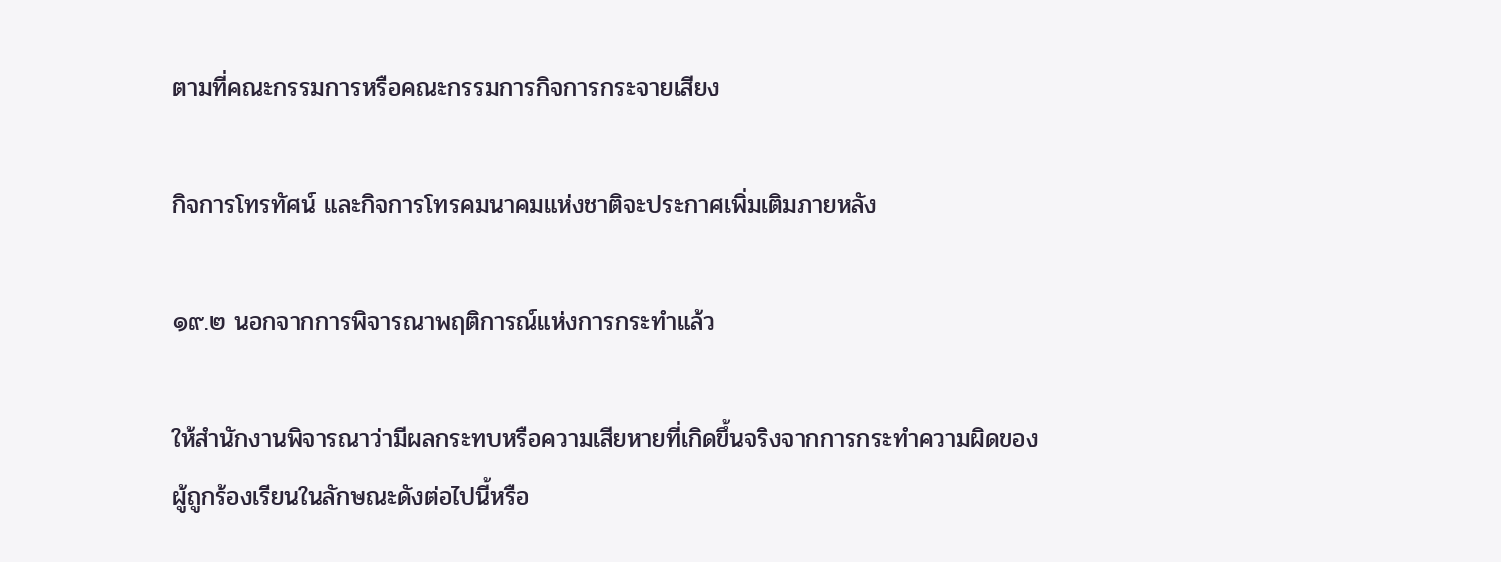ตามที่คณะกรรมการหรือคณะกรรมการกิจการกระจายเสียง

กิจการโทรทัศน์ และกิจการโทรคมนาคมแห่งชาติจะประกาศเพิ่มเติมภายหลัง

๑๙.๒ นอกจากการพิจารณาพฤติการณ์แห่งการกระทำแล้ว

ให้สำนักงานพิจารณาว่ามีผลกระทบหรือความเสียหายที่เกิดขึ้นจริงจากการกระทำความผิดของผู้ถูกร้องเรียนในลักษณะดังต่อไปนี้หรือ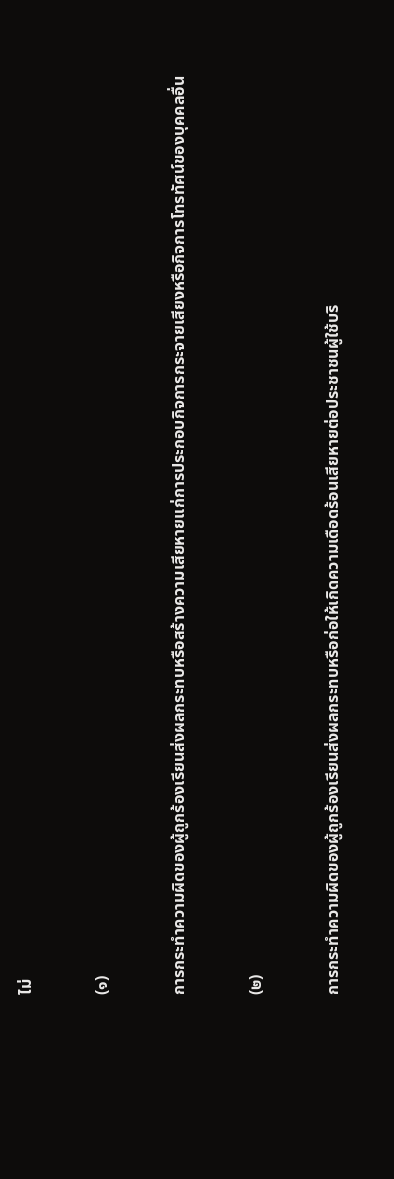ไม่

(๑)

การกระทำความผิดของผู้ถูกร้องเรียนส่งผลกระทบหรือสร้างความเสียหายแก่การประกอบกิจการกระจายเสียงหรือกิจการโทรทัศน์ของบุคคลอื่น

(๒)

การกระทำความผิดของผู้ถูกร้องเรียนส่งผลกระทบหรือก่อให้เกิดความเดือดร้อนเสียหายต่อประชาชนผู้ใช้บริ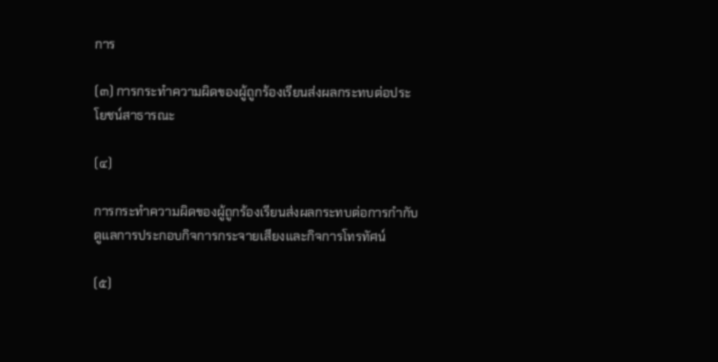การ

(๓) การกระทำความผิดของผู้ถูกร้องเรียนส่งผลกระทบต่อประโยชน์สาธารณะ

(๔)

การกระทำความผิดของผู้ถูกร้องเรียนส่งผลกระทบต่อการกำกับดูแลการประกอบกิจการกระจายเสียงและกิจการโทรทัศน์

(๕)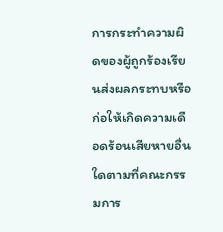การกระทำความผิดของผู้ถูกร้องเรียนส่งผลกระทบหรือก่อให้เกิดความเดือดร้อนเสียหายอื่นใดตามที่คณะกรรมการ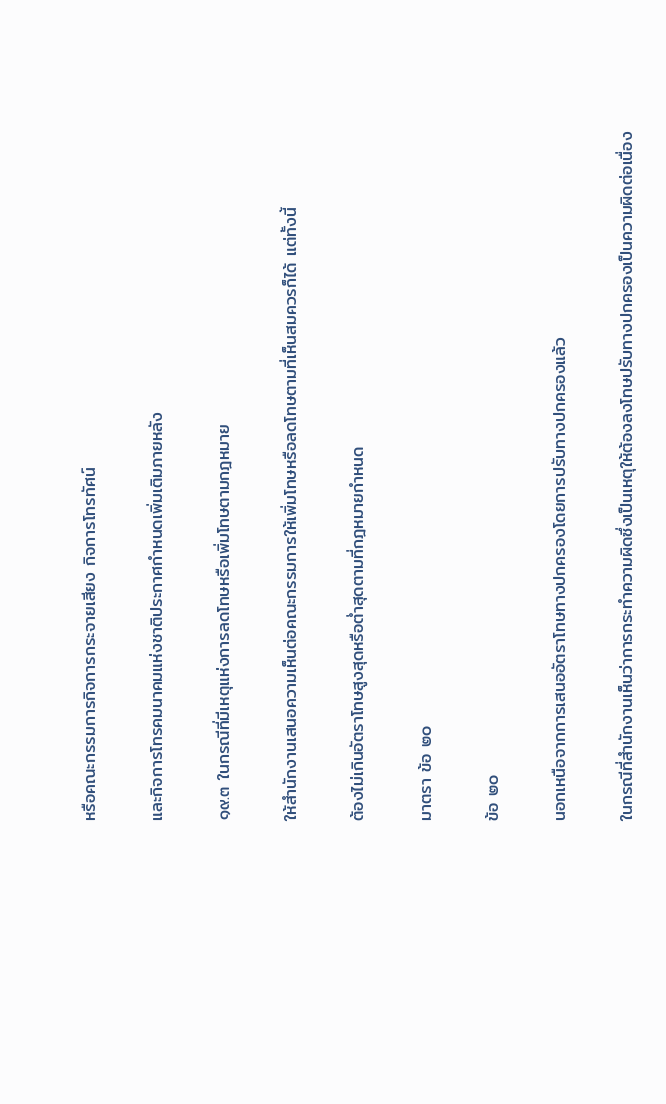หรือคณะกรรมการกิจการกระจายเสียง กิจการโทรทัศน์

และกิจการโทรคมนาคมแห่งชาติประกาศกำหนดเพิ่มเติมภายหลัง

๑๙.๓ ในกรณีที่มีเหตุแห่งการลดโทษหรือเพิ่มโทษตามกฎหมาย

ให้สำนักงานเสนอความเห็นต่อคณะกรรมการให้เพิ่มโทษหรือลดโทษตามที่เห็นสมควรก็ได้ แต่ทั้งนี้

ต้องไม่เกินอัตราโทษสูงสุดหรือต่ำสุดตามที่กฎหมายกำหนด

มาตรา ข้อ ๒๐

ข้อ ๒๐

นอกเหนือจากการเสนออัตราโทษทางปกครองโดยการปรับทางปกครองแล้ว

ในกรณีที่สำนักงานเห็นว่าการกระทำความผิดซึ่งเป็นเหตุให้ต้องลงโทษปรับทางปกครองเป็นความผิดต่อเนื่อง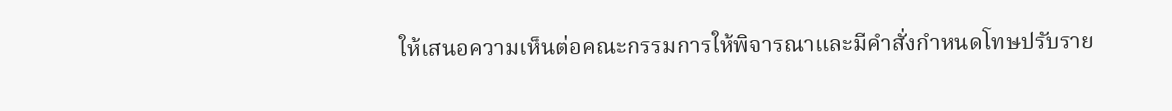ให้เสนอความเห็นต่อคณะกรรมการให้พิจารณาและมีคำสั่งกำหนดโทษปรับราย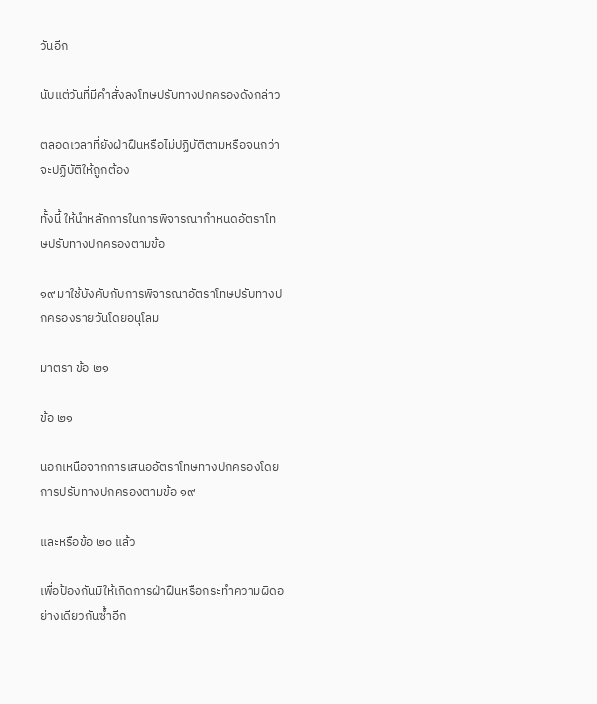วันอีก

นับแต่วันที่มีคำสั่งลงโทษปรับทางปกครองดังกล่าว

ตลอดเวลาที่ยังฝ่าฝืนหรือไม่ปฏิบัติตามหรือจนกว่าจะปฏิบัติให้ถูกต้อง

ทั้งนี้ ให้นำหลักการในการพิจารณากำหนดอัตราโทษปรับทางปกครองตามข้อ

๑๙ มาใช้บังคับกับการพิจารณาอัตราโทษปรับทางปกครองรายวันโดยอนุโลม

มาตรา ข้อ ๒๑

ข้อ ๒๑

นอกเหนือจากการเสนออัตราโทษทางปกครองโดยการปรับทางปกครองตามข้อ ๑๙

และหรือข้อ ๒๐ แล้ว

เพื่อป้องกันมิให้เกิดการฝ่าฝืนหรือกระทำความผิดอย่างเดียวกันซ้ำอีก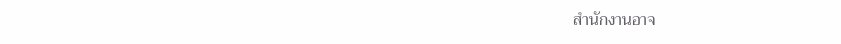สำนักงานอาจ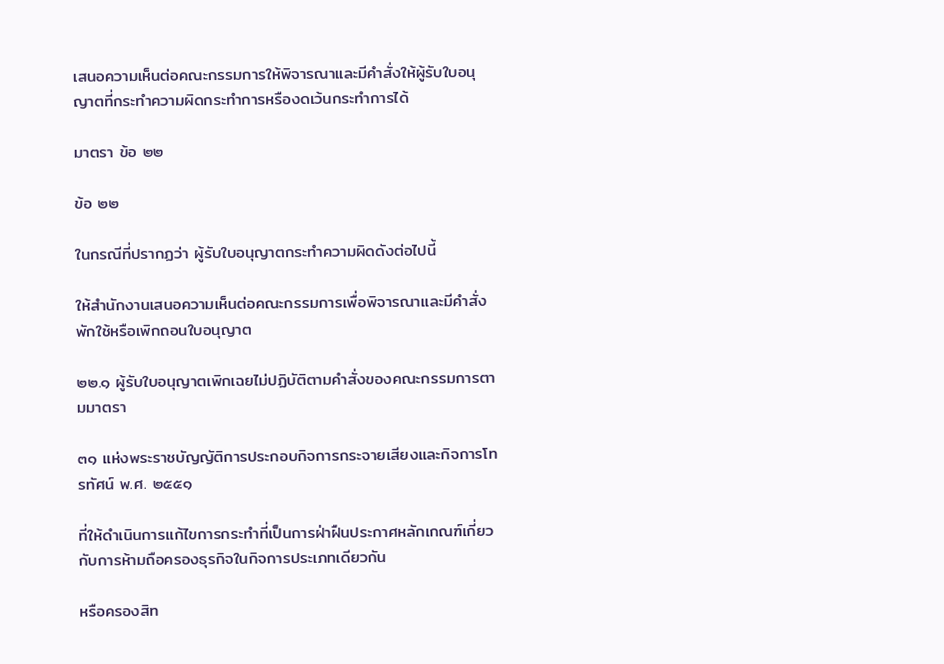เสนอความเห็นต่อคณะกรรมการให้พิจารณาและมีคำสั่งให้ผู้รับใบอนุญาตที่กระทำความผิดกระทำการหรืองดเว้นกระทำการได้

มาตรา ข้อ ๒๒

ข้อ ๒๒

ในกรณีที่ปรากฏว่า ผู้รับใบอนุญาตกระทำความผิดดังต่อไปนี้

ให้สำนักงานเสนอความเห็นต่อคณะกรรมการเพื่อพิจารณาและมีคำสั่งพักใช้หรือเพิกถอนใบอนุญาต

๒๒.๑ ผู้รับใบอนุญาตเพิกเฉยไม่ปฏิบัติตามคำสั่งของคณะกรรมการตามมาตรา

๓๑ แห่งพระราชบัญญัติการประกอบกิจการกระจายเสียงและกิจการโทรทัศน์ พ.ศ. ๒๕๕๑

ที่ให้ดำเนินการแก้ไขการกระทำที่เป็นการฝ่าฝืนประกาศหลักเกณฑ์เกี่ยวกับการห้ามถือครองธุรกิจในกิจการประเภทเดียวกัน

หรือครองสิท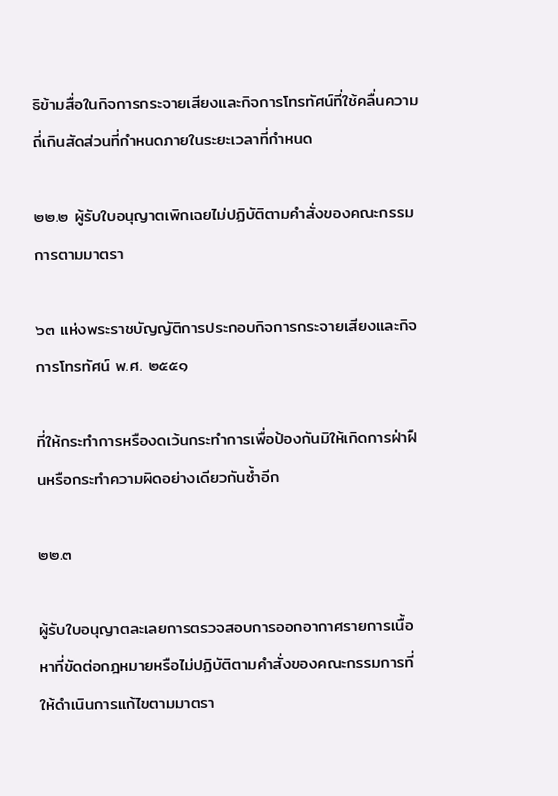ธิข้ามสื่อในกิจการกระจายเสียงและกิจการโทรทัศน์ที่ใช้คลื่นความถี่เกินสัดส่วนที่กำหนดภายในระยะเวลาที่กำหนด

๒๒.๒ ผู้รับใบอนุญาตเพิกเฉยไม่ปฏิบัติตามคำสั่งของคณะกรรมการตามมาตรา

๖๓ แห่งพระราชบัญญัติการประกอบกิจการกระจายเสียงและกิจการโทรทัศน์ พ.ศ. ๒๕๕๑

ที่ให้กระทำการหรืองดเว้นกระทำการเพื่อป้องกันมิให้เกิดการฝ่าฝืนหรือกระทำความผิดอย่างเดียวกันซ้ำอีก

๒๒.๓

ผู้รับใบอนุญาตละเลยการตรวจสอบการออกอากาศรายการเนื้อหาที่ขัดต่อกฎหมายหรือไม่ปฏิบัติตามคำสั่งของคณะกรรมการที่ให้ดำเนินการแก้ไขตามมาตรา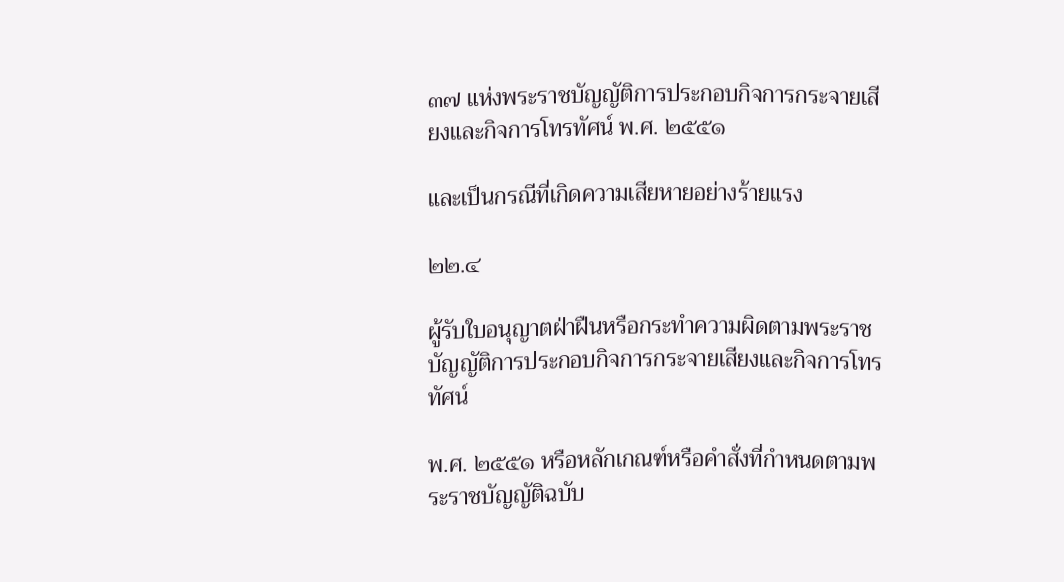๓๗ แห่งพระราชบัญญัติการประกอบกิจการกระจายเสียงและกิจการโทรทัศน์ พ.ศ. ๒๕๕๑

และเป็นกรณีที่เกิดความเสียหายอย่างร้ายแรง

๒๒.๔

ผู้รับใบอนุญาตฝ่าฝืนหรือกระทำความผิดตามพระราชบัญญัติการประกอบกิจการกระจายเสียงและกิจการโทรทัศน์

พ.ศ. ๒๕๕๑ หรือหลักเกณฑ์หรือคำสั่งที่กำหนดตามพระราชบัญญัติฉบับ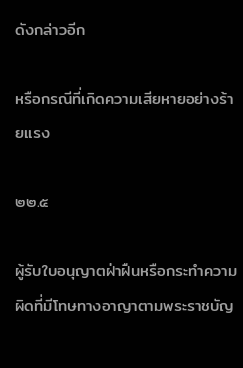ดังกล่าวอีก

หรือกรณีที่เกิดความเสียหายอย่างร้ายแรง

๒๒.๕

ผู้รับใบอนุญาตฝ่าฝืนหรือกระทำความผิดที่มีโทษทางอาญาตามพระราชบัญ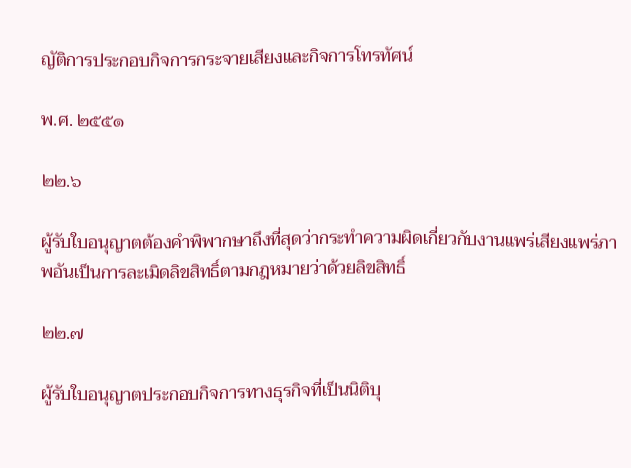ญัติการประกอบกิจการกระจายเสียงและกิจการโทรทัศน์

พ.ศ. ๒๕๕๑

๒๒.๖

ผู้รับใบอนุญาตต้องคำพิพากษาถึงที่สุดว่ากระทำความผิดเกี่ยวกับงานแพร่เสียงแพร่ภาพอันเป็นการละเมิดลิขสิทธิ์ตามกฎหมายว่าด้วยลิขสิทธิ์

๒๒.๗

ผู้รับใบอนุญาตประกอบกิจการทางธุรกิจที่เป็นนิติบุ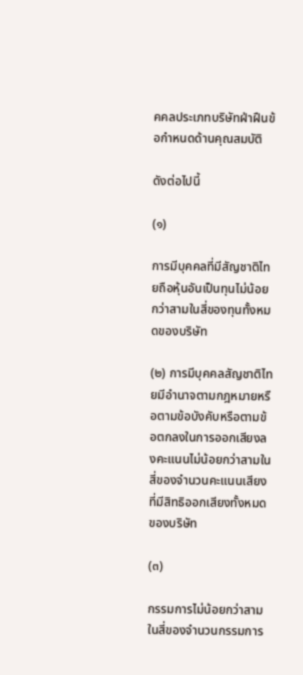คคลประเภทบริษัทฝ่าฝืนข้อกำหนดด้านคุณสมบัติ

ดังต่อไปนี้

(๑)

การมีบุคคลที่มีสัญชาติไทยถือหุ้นอันเป็นทุนไม่น้อยกว่าสามในสี่ของทุนทั้งหมดของบริษัท

(๒) การมีบุคคลสัญชาติไทยมีอำนาจตามกฎหมายหรือตามข้อบังคับหรือตามข้อตกลงในการออกเสียงลงคะแนนไม่น้อยกว่าสามในสี่ของจำนวนคะแนนเสียงที่มีสิทธิออกเสียงทั้งหมดของบริษัท

(๓)

กรรมการไม่น้อยกว่าสามในสี่ของจำนวนกรรมการ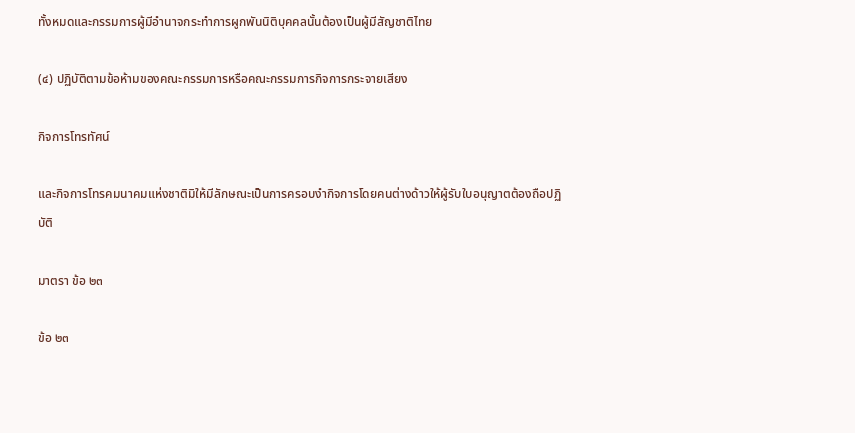ทั้งหมดและกรรมการผู้มีอำนาจกระทำการผูกพันนิติบุคคลนั้นต้องเป็นผู้มีสัญชาติไทย

(๔) ปฏิบัติตามข้อห้ามของคณะกรรมการหรือคณะกรรมการกิจการกระจายเสียง

กิจการโทรทัศน์

และกิจการโทรคมนาคมแห่งชาติมิให้มีลักษณะเป็นการครอบงำกิจการโดยคนต่างด้าวให้ผู้รับใบอนุญาตต้องถือปฏิบัติ

มาตรา ข้อ ๒๓

ข้อ ๒๓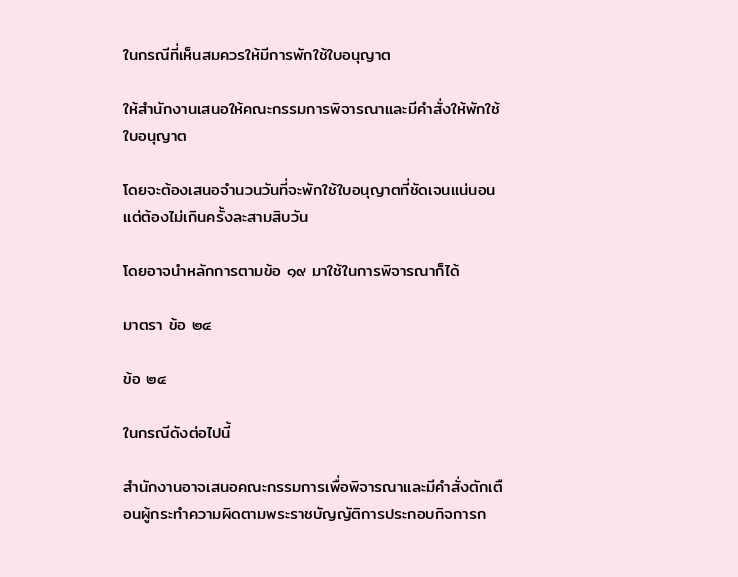ในกรณีที่เห็นสมควรให้มีการพักใช้ใบอนุญาต

ให้สำนักงานเสนอให้คณะกรรมการพิจารณาและมีคำสั่งให้พักใช้ใบอนุญาต

โดยจะต้องเสนอจำนวนวันที่จะพักใช้ใบอนุญาตที่ชัดเจนแน่นอนแต่ต้องไม่เกินครั้งละสามสิบวัน

โดยอาจนำหลักการตามข้อ ๑๙ มาใช้ในการพิจารณาก็ได้

มาตรา ข้อ ๒๔

ข้อ ๒๔

ในกรณีดังต่อไปนี้

สำนักงานอาจเสนอคณะกรรมการเพื่อพิจารณาและมีคำสั่งตักเตือนผู้กระทำความผิดตามพระราชบัญญัติการประกอบกิจการก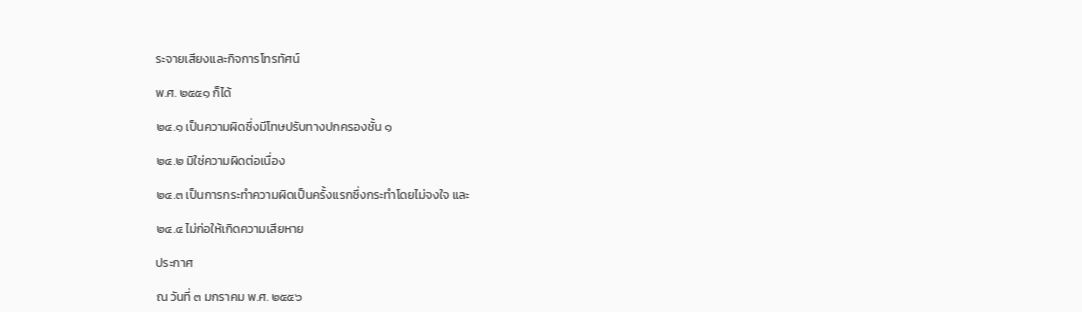ระจายเสียงและกิจการโทรทัศน์

พ.ศ. ๒๕๕๑ ก็ได้

๒๔.๑ เป็นความผิดซึ่งมีโทษปรับทางปกครองชั้น ๑

๒๔.๒ มิใช่ความผิดต่อเนื่อง

๒๔.๓ เป็นการกระทำความผิดเป็นครั้งแรกซึ่งกระทำโดยไม่จงใจ และ

๒๔.๔ ไม่ก่อให้เกิดความเสียหาย

ประกาศ

ณ วันที่ ๓ มกราคม พ.ศ. ๒๕๕๖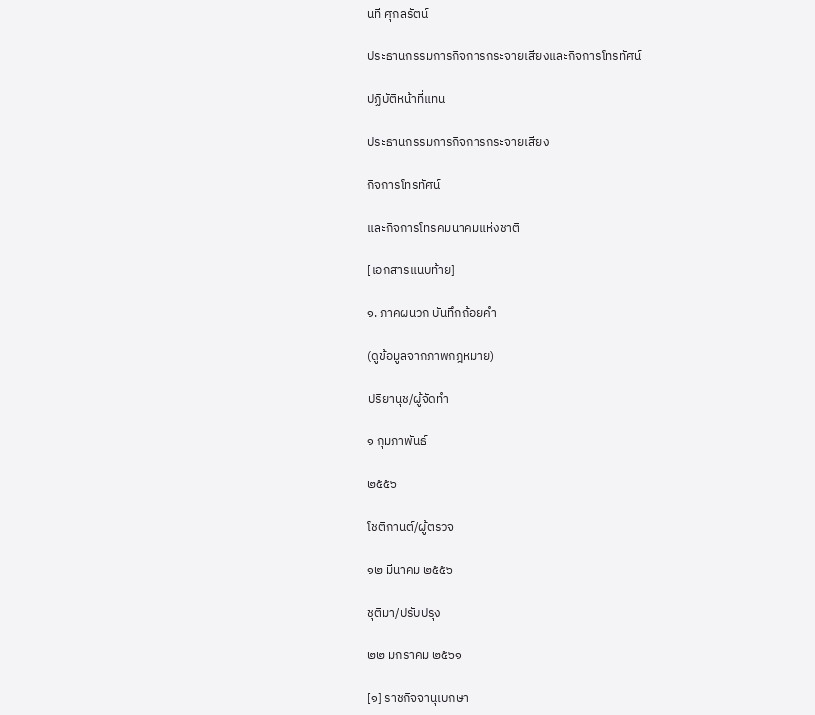นที ศุกลรัตน์

ประธานกรรมการกิจการกระจายเสียงและกิจการโทรทัศน์

ปฏิบัติหน้าที่แทน

ประธานกรรมการกิจการกระจายเสียง

กิจการโทรทัศน์

และกิจการโทรคมนาคมแห่งชาติ

[เอกสารแนบท้าย]

๑. ภาคผนวก บันทึกถ้อยคำ

(ดูข้อมูลจากภาพกฎหมาย)

ปริยานุช/ผู้จัดทำ

๑ กุมภาพันธ์

๒๕๕๖

โชติกานต์/ผู้ตรวจ

๑๒ มีนาคม ๒๕๕๖

ชุติมา/ปรับปรุง

๒๒ มกราคม ๒๕๖๑

[๑] ราชกิจจานุเบกษา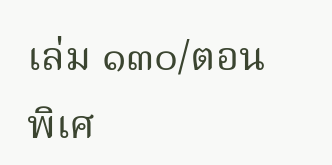เล่ม ๑๓๐/ตอนพิเศ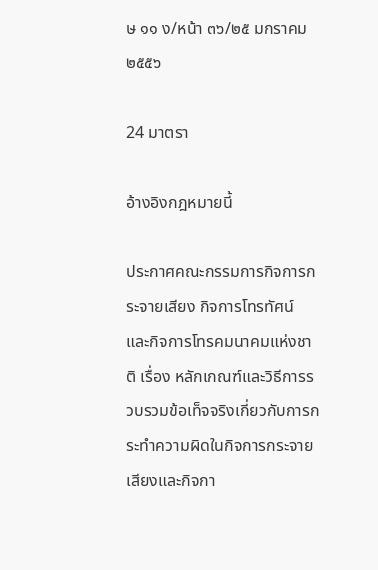ษ ๑๑ ง/หน้า ๓๖/๒๕ มกราคม ๒๕๕๖

24 มาตรา

อ้างอิงกฎหมายนี้

ประกาศคณะกรรมการกิจการกระจายเสียง กิจการโทรทัศน์ และกิจการโทรคมนาคมแห่งชาติ เรื่อง หลักเกณฑ์และวิธีการรวบรวมข้อเท็จจริงเกี่ยวกับการกระทำความผิดในกิจการกระจายเสียงและกิจกา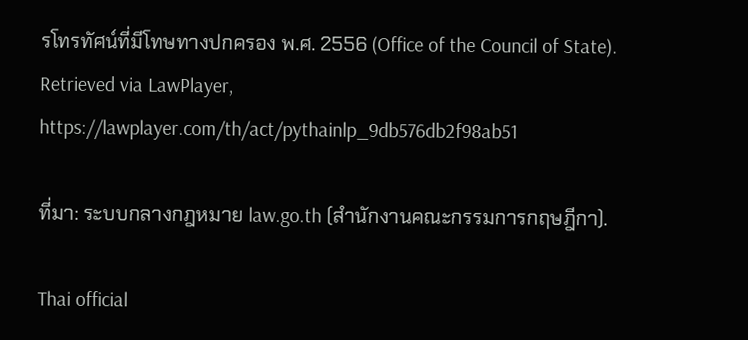รโทรทัศน์ที่มีโทษทางปกครอง พ.ศ. 2556 (Office of the Council of State). Retrieved via LawPlayer, https://lawplayer.com/th/act/pythainlp_9db576db2f98ab51

ที่มา: ระบบกลางกฎหมาย law.go.th (สำนักงานคณะกรรมการกฤษฎีกา).

Thai official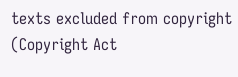texts excluded from copyright (Copyright Act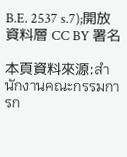B.E. 2537 s.7);開放資料層 CC BY 署名

本頁資料來源:สำนักงานคณะกรรมการก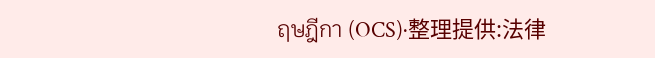ฤษฎีกา (OCS)·整理提供:法律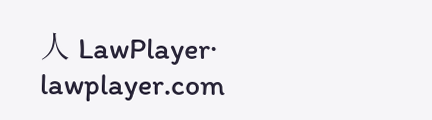人 LawPlayer· lawplayer.com